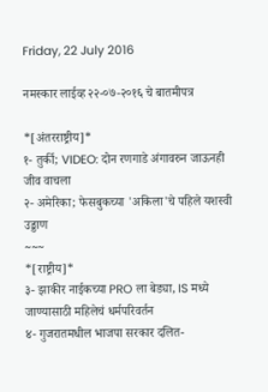Friday, 22 July 2016

नमस्कार लाईव्ह २२-०७-२०१६ चे बातमीपत्र

*[अंतरराष्ट्रीय]*
१- तुर्की; VIDEO: दोन रणगाडे अंगावरुन जाऊनही जीव वाचला
२- अमेरिका; फेसबुकच्या 'अकिला'चे पहिले यशस्वी उड्डाण
~~~
*[राष्ट्रीय]*
३- झाकीर नाईकच्या PRO ला बेड्या, IS मध्ये जाण्यासाठी महिलेचं धर्मपरिवर्तन
४- गुजरातमधील भाजपा सरकार दलित-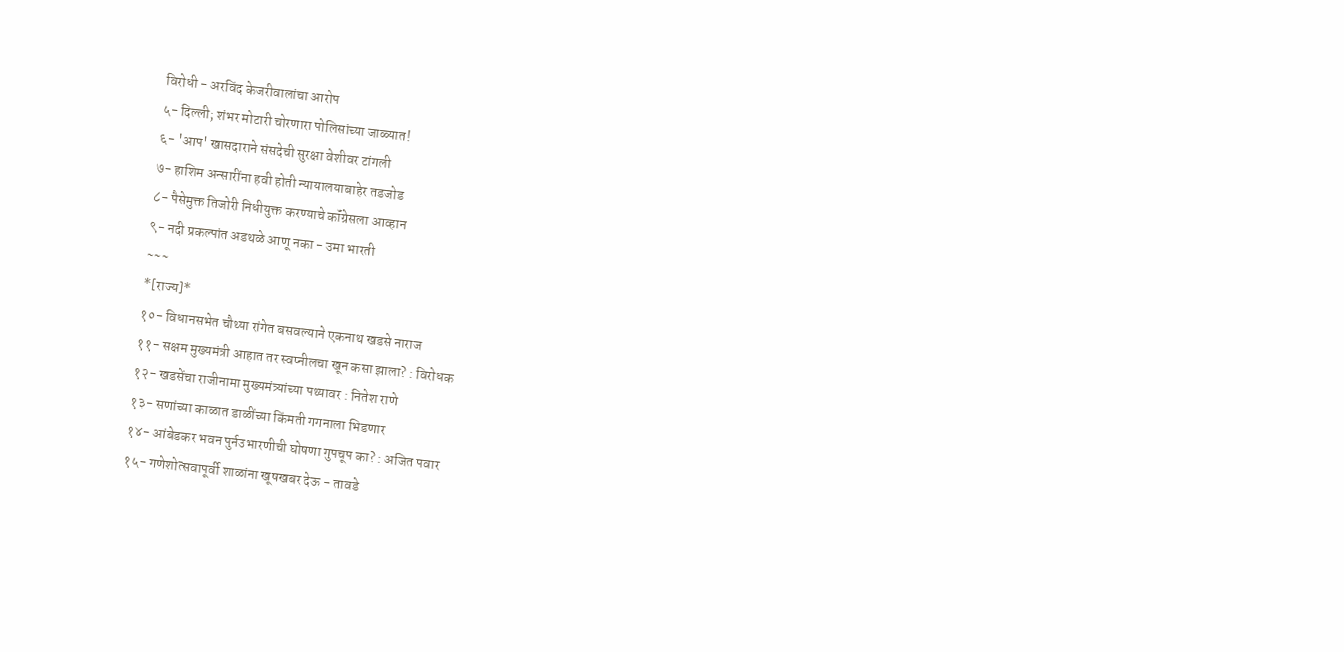विरोधी - अरविंद केजरीवालांचा आरोप
५- दिल्ली; शंभर मोटारी चोरणारा पोलिसांच्या जाळ्यात!
६- 'आप' खासदाराने संसदेची सुरक्षा वेशीवर टांगली
७- हाशिम अन्सारींना हवी होती न्यायालयाबाहेर तडजोड
८- पैसेमुक्त तिजोरी निधीयुक्त करण्याचे कॉंग्रेसला आव्हान
९- नदी प्रकल्पांत अडथळे आणू नका - उमा भारती
~~~
*[राज्य]*
१०- विधानसभेत चौथ्या रांगेत बसवल्याने एकनाथ खडसे नाराज
११- सक्षम मुख्यमंत्री आहात तर स्वप्नीलचा खून कसा झाला? : विरोधक
१२- खडसेंचा राजीनामा मुख्यमंत्र्यांच्या पथ्यावर : नितेश राणे
१३- सणांच्या काळात डाळींच्या किंमती गगनाला भिडणार
१४- आंबेडकर भवन पुर्नउभारणीची घोषणा गुपचूप का? : अजित पवार
१५- गणेशोत्सवापूर्वी शाळांना खूषखबर देऊ - तावडे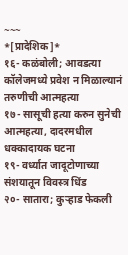~~~
*[प्रादेशिक]*
१६- कळंबोली; आवडत्या कॉलेजमध्ये प्रवेश न मिळाल्यानं तरुणीची आत्महत्या
१७- सासूची हत्या करुन सुनेची आत्महत्या, दादरमधील धक्कादायक घटना
१९- वर्ध्यात जादूटोणाच्या संशयातून विवस्त्र धिंड
२०- सातारा; कुऱ्हाड फेकली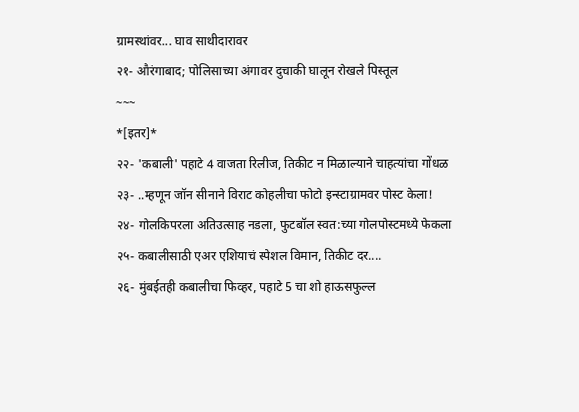ग्रामस्थांवर... घाव साथीदारावर
२१- औरंगाबाद; पोलिसाच्या अंगावर दुचाकी घालून रोखले पिस्तूल
~~~
*[इतर]*
२२- 'कबाली' पहाटे 4 वाजता रिलीज, तिकीट न मिळाल्याने चाहत्यांचा गोंधळ
२३- ..म्हणून जॉन सीनाने विराट कोहलीचा फोटो इन्स्टाग्रामवर पोस्ट केला!
२४- गोलकिपरला अतिउत्साह नडला, फुटबॉल स्वत:च्या गोलपोस्टमध्ये फेकला
२५- कबालीसाठी एअर एशियाचं स्पेशल विमान, तिकीट दर....
२६- मुंबईतही कबालीचा फिव्हर, पहाटे 5 चा शो हाऊसफुल्ल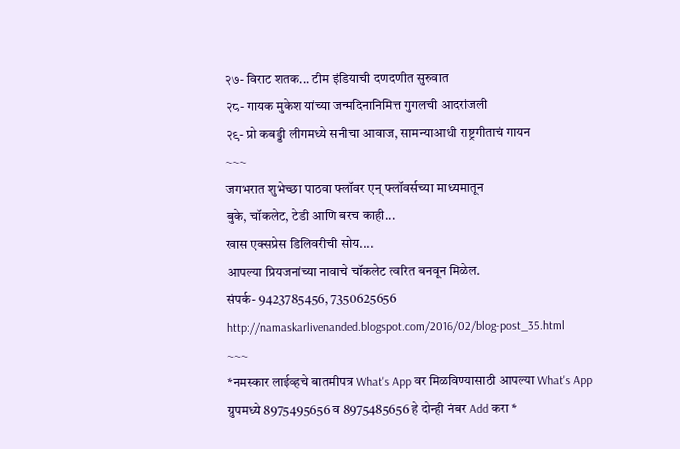२७- विराट शतक... टीम इंडियाची दणदणीत सुरुवात
२८- गायक मुकेश यांच्या जन्मदिनानिमित्त गुगलची आदरांजली
२९- प्रो कबड्डी लीगमध्ये सनीचा आवाज, सामन्याआधी राष्ट्रगीताचं गायन
~~~
जगभरात शुभेच्छा पाठवा फ्लॉवर एन् फ्लॉवर्सच्या माध्यमातून
बुके, चॉकलेट, टेडी आणि बरच काही...
खास एक्सप्रेस डिलिवरीची सोय....
आपल्या प्रियजनांच्या नावाचे चॉकलेट त्वरित बनवून मिळेल.
संपर्क- 9423785456, 7350625656
http://namaskarlivenanded.blogspot.com/2016/02/blog-post_35.html
~~~
*नमस्कार लाईव्हचे बातमीपत्र What's App वर मिळविण्यासाठी आपल्या What's App ग्रुपमध्ये 8975495656 व 8975485656 हे दोन्ही नंबर Add करा *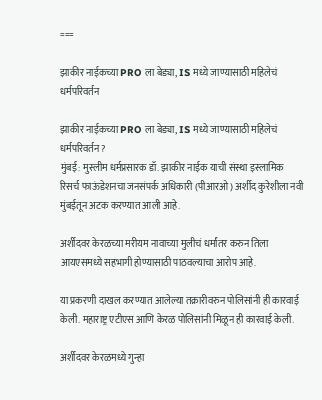===

झाकीर नाईकच्या PRO ला बेड्या, IS मध्ये जाण्यासाठी महिलेचं धर्मपरिवर्तन

झाकीर नाईकच्या PRO ला बेड्या, IS मध्ये जाण्यासाठी महिलेचं धर्मपरिवर्तन?
मुंबई: मुस्लीम धर्मप्रसारक डॉ. झाकीर नाईक याची संस्था इस्लामिक रिसर्च फाऊंडेशनचा जनसंपर्क अधिकारी (पीआरओ) अर्शीद कुरेशीला नवी मुंबईतून अटक करण्यात आली आहे.

अर्शीदवर केरळच्या मरीयम नावाच्या मुलीचं धर्मांतर करुन तिला आयएसमध्ये सहभागी होण्यासाठी पाठवल्याचा आरोप आहे.

या प्रकरणी दाखल करण्यात आलेल्या तक्रारीवरुन पोलिसांनी ही कारवाई केली. महाराष्ट्र एटीएस आणि केरळ पोलिसांनी मिळून ही कारवाई केली.

अर्शीदवर केरळमध्ये गुन्हा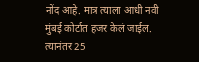नोंद आहे. मात्र त्याला आधी नवी मुंबई कोर्टात हजर केलं जाईल. त्यानंतर 25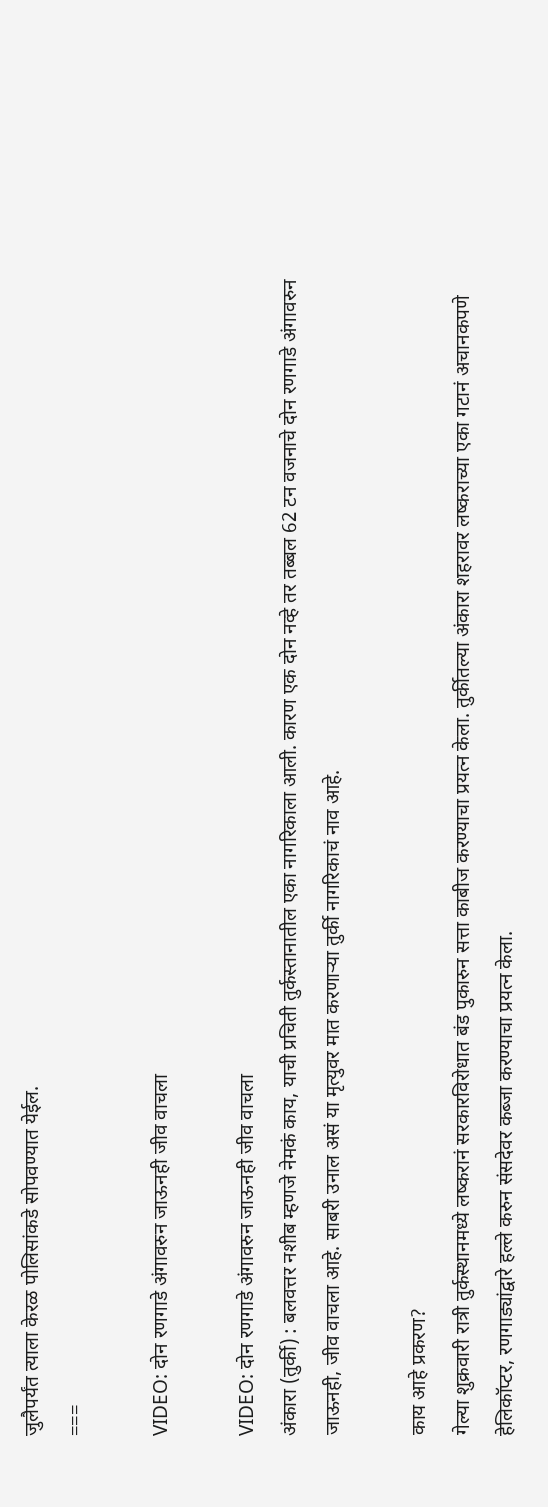जुलैपर्यंत त्याला केरळ पोलिसांकडे सोपवण्यात येईल.
===

VIDEO: दोन रणगाडे अंगावरुन जाऊनही जीव वाचला

VIDEO: दोन रणगाडे अंगावरुन जाऊनही जीव वाचला
अंकारा (तुर्की) : बलवत्तर नशीब म्हणजे नेमकं काय, याची प्रचिती तुर्कस्तानातील एका नागरिकाला आली. कारण एक दोन नव्हे तर तब्बल 62 टन वजनाचे दोन रणगाडे अंगावरुन जाऊनही, जीव वाचला आहे. साबरी उनाल असं या मृत्युवर मात करणाऱ्या तुर्की नागरिकाचं नाव आहे.

काय आहे प्रकरण?
गेल्या शुक्रवारी रात्री तुर्कस्थानमध्ये लष्करानं सरकारविरोधात बंड पुकारुन सत्ता काबीज करण्याचा प्रयत्न केला. तुर्कीतल्या अंकारा शहरावर लष्कराच्या एका गटानं अचानकपणे हेलिकॉप्टर, रणगाड्यांद्वारे हल्ले करुन संसदेवर कब्जा करण्याचा प्रयत्न केला.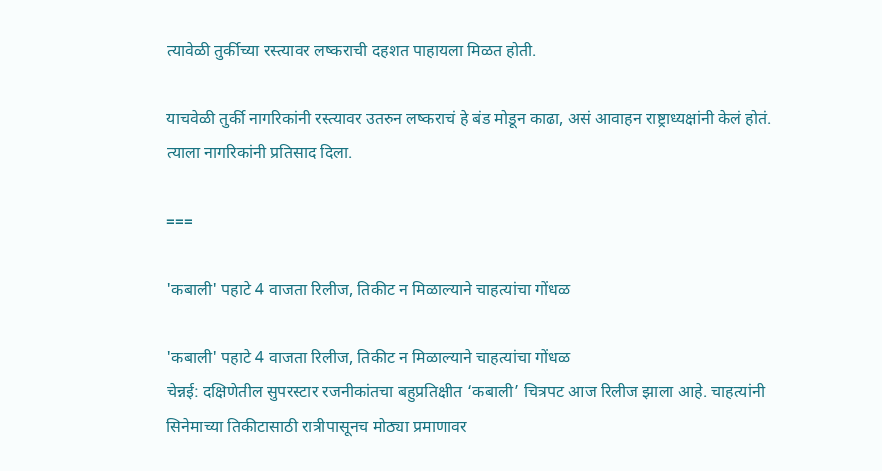त्यावेळी तुर्कीच्या रस्त्यावर लष्कराची दहशत पाहायला मिळत होती.

याचवेळी तुर्की नागरिकांनी रस्त्यावर उतरुन लष्कराचं हे बंड मोडून काढा, असं आवाहन राष्ट्राध्यक्षांनी केलं होतं. त्याला नागरिकांनी प्रतिसाद दिला.

===

'कबाली' पहाटे 4 वाजता रिलीज, तिकीट न मिळाल्याने चाहत्यांचा गोंधळ

'कबाली' पहाटे 4 वाजता रिलीज, तिकीट न मिळाल्याने चाहत्यांचा गोंधळ
चेन्नई: दक्षिणेतील सुपरस्टार रजनीकांतचा बहुप्रतिक्षीत ‘कबाली’ चित्रपट आज रिलीज झाला आहे. चाहत्यांनी सिनेमाच्या तिकीटासाठी रात्रीपासूनच मोठ्या प्रमाणावर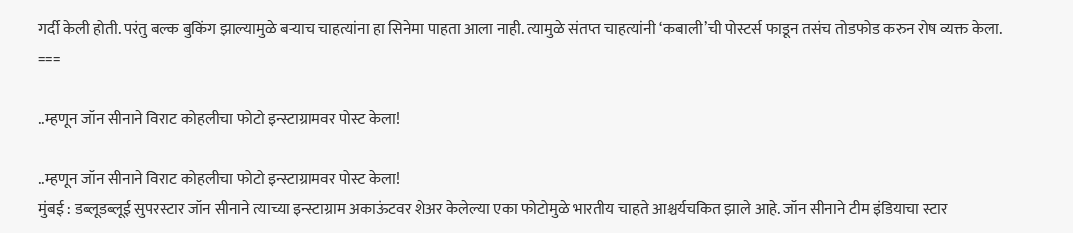गर्दी केली होती. परंतु बल्क बुकिंग झाल्यामुळे बऱ्याच चाहत्यांना हा सिनेमा पाहता आला नाही. त्यामुळे संतप्त चाहत्यांनी ‘कबाली’ची पोस्टर्स फाडून तसंच तोडफोड करुन रोष व्यक्त केला.
===

..म्हणून जॉन सीनाने विराट कोहलीचा फोटो इन्स्टाग्रामवर पोस्ट केला!

..म्हणून जॉन सीनाने विराट कोहलीचा फोटो इन्स्टाग्रामवर पोस्ट केला!
मुंबई : डब्लूडब्लूई सुपरस्टार जॉन सीनाने त्याच्या इन्स्टाग्राम अकाऊंटवर शेअर केलेल्या एका फोटोमुळे भारतीय चाहते आश्चर्यचकित झाले आहे. जॉन सीनाने टीम इंडियाचा स्टार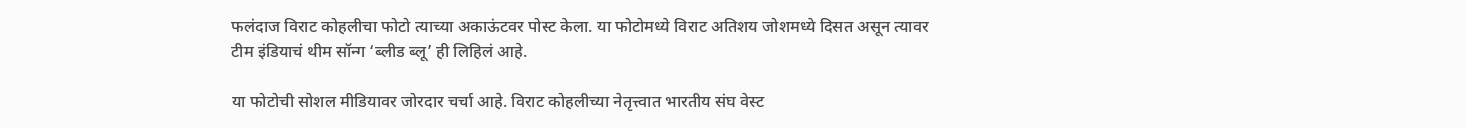फलंदाज विराट कोहलीचा फोटो त्याच्या अकाऊंटवर पोस्ट केला. या फोटोमध्ये विराट अतिशय जोशमध्ये दिसत असून त्यावर टीम इंडियाचं थीम सॉन्ग ‘ब्लीड ब्लू’ ही लिहिलं आहे.

या फोटोची सोशल मीडियावर जोरदार चर्चा आहे. विराट कोहलीच्या नेतृत्त्वात भारतीय संघ वेस्ट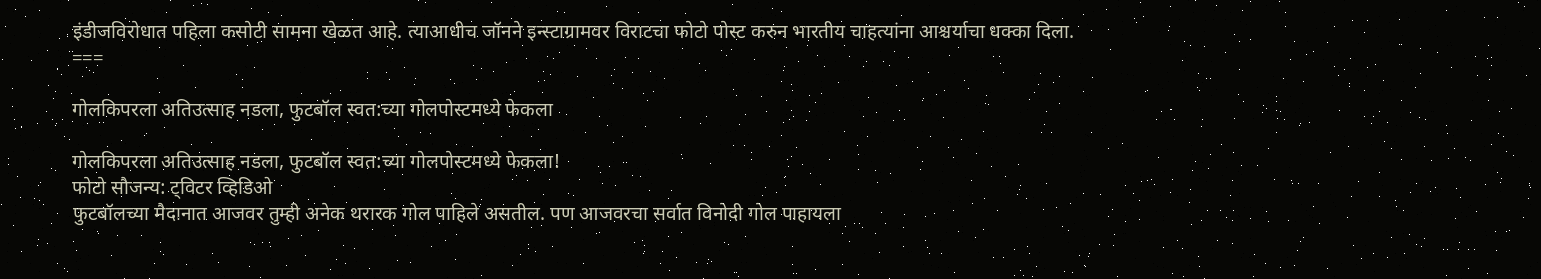इंडीजविरोधात पहिला कसोटी सामना खेळत आहे. त्याआधीच जॉनने इन्स्टाग्रामवर विराटचा फोटो पोस्ट करुन भारतीय चाहत्यांना आश्चर्याचा धक्का दिला.
===

गोलकिपरला अतिउत्साह नडला, फुटबॉल स्वत:च्या गोलपोस्टमध्ये फेकला

गोलकिपरला अतिउत्साह नडला, फुटबॉल स्वत:च्या गोलपोस्टमध्ये फेकला!
फोटो सौजन्य: ट्विटर व्हिडिओ
फुटबॉलच्या मैदानात आजवर तुम्ही अनेक थरारक गोल पाहिले असतील. पण आजवरचा सर्वात विनोदी गोल पाहायला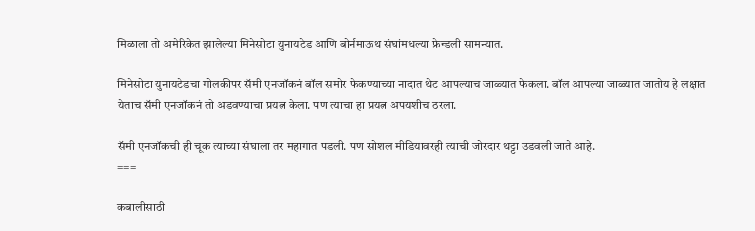मिळाला तो अमेरिकेत झालेल्या मिनेसोटा युनायटेड आणि बोर्नमाऊथ संघांमधल्या फ्रेन्डली सामन्यात.

मिनेसोटा युनायटेडचा गोलकीपर सॅमी एनजॉकनं बॉल समोर फेकण्याच्या नादात थेट आपल्याच जाळ्यात फेकला. बॉल आपल्या जाळ्यात जातोय हे लक्षात येताच सॅमी एनजॉकनं तो अडवण्याचा प्रयत्न केला. पण त्याचा हा प्रयत्न अपयशीच ठरला.

सॅमी एनजॉकची ही चूक त्याच्या संघाला तर महागात पडली. पण सोशल मीडियावरही त्याची जोरदार थट्टा उडवली जाते आहे.
===

कबालीसाठी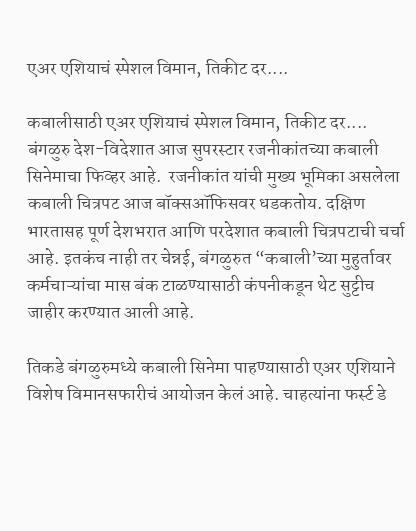एअर एशियाचं स्पेशल विमान, तिकीट दर....

कबालीसाठी एअर एशियाचं स्पेशल विमान, तिकीट दर....
बंगळुरु देश-विदेशात आज सुपरस्टार रजनीकांतच्या कबाली सिनेमाचा फिव्हर आहे.  रजनीकांत यांची मुख्य भूमिका असलेला कबाली चित्रपट आज बॉक्सऑफिसवर धडकतोय. दक्षिण भारतासह पूर्ण देशभरात आणि परदेशात कबाली चित्रपटाची चर्चा आहे. इतकंच नाही तर चेन्नई, बंगळुरुत “कबाली’च्या मुहुर्तावर कर्मचाऱ्यांचा मास बंक टाळण्यासाठी कंपनीकडून थेट सुट्टीच जाहीर करण्यात आली आहे.

तिकडे बंगळुरुमध्ये कबाली सिनेमा पाहण्यासाठी एअर एशियाने विशेष विमानसफारीचं आयोजन केलं आहे. चाहत्यांना फर्स्ट डे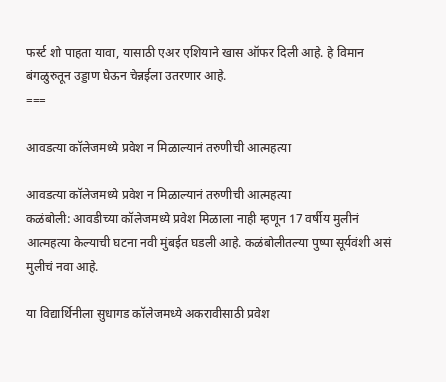फर्स्ट शो पाहता यावा, यासाठी एअर एशियाने खास ऑफर दिली आहे. हे विमान बंगळुरुतून उड्डाण घेऊन चेन्नईला उतरणार आहे.
===

आवडत्या कॉलेजमध्ये प्रवेश न मिळाल्यानं तरुणीची आत्महत्या

आवडत्या कॉलेजमध्ये प्रवेश न मिळाल्यानं तरुणीची आत्महत्या
कळंबोली: आवडीच्या कॉलेजमध्ये प्रवेश मिळाला नाही म्हणून 17 वर्षीय मुलीनं आत्महत्या केल्याची घटना नवी मुंबईत घडली आहे. कळंबोलीतल्या पुष्पा सूर्यवंशी असं मुलीचं नवा आहे.

या विद्यार्थिनीला सुधागड कॉलेजमध्ये अकरावीसाठी प्रवेश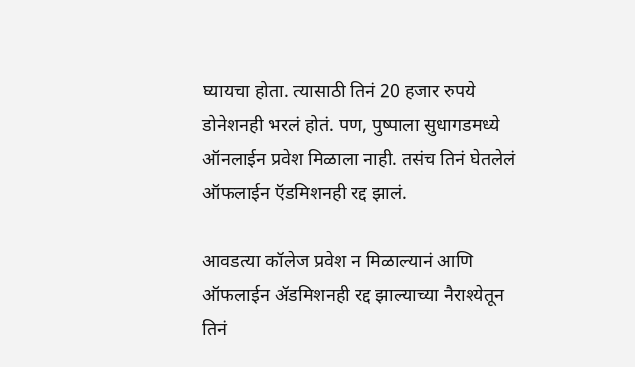घ्यायचा होता. त्यासाठी तिनं 20 हजार रुपये डोनेशनही भरलं होतं. पण, पुष्पाला सुधागडमध्ये ऑनलाईन प्रवेश मिळाला नाही. तसंच तिनं घेतलेलं ऑफलाईन ऍडमिशनही रद्द झालं.

आवडत्या कॉलेज प्रवेश न मिळाल्यानं आणि ऑफलाईन ॲडमिशनही रद्द झाल्याच्या नैराश्येतून तिनं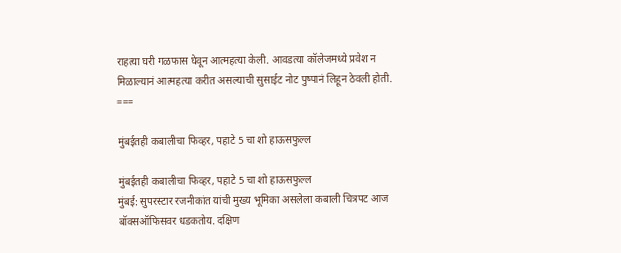राहत्या घरी गळफास घेवून आत्महत्या केली. आवडत्या कॉलेजमध्ये प्रवेश न मिळाल्यानं आत्महत्या करीत असल्याची सुसाईट नोट पुष्पानं लिहून ठेवली होती.
===

मुंबईतही कबालीचा फिव्हर, पहाटे 5 चा शो हाऊसफुल्ल

मुंबईतही कबालीचा फिव्हर, पहाटे 5 चा शो हाऊसफुल्ल
मुंबई: सुपरस्टार रजनीकांत यांची मुख्य भूमिका असलेला कबाली चित्रपट आज बॉक्सऑफिसवर धडकतोय. दक्षिण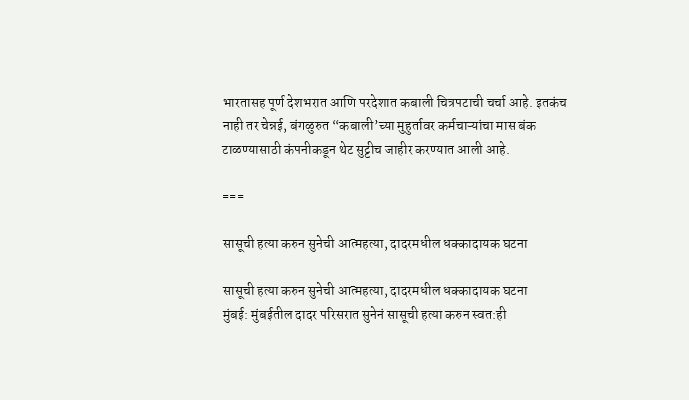भारतासह पूर्ण देशभरात आणि परदेशात कबाली चित्रपटाची चर्चा आहे. इतकंच नाही तर चेन्नई, बंगळुरुत “कबाली’च्या मुहुर्तावर कर्मचाऱ्यांचा मास बंक टाळण्यासाठी कंपनीकडून थेट सुट्टीच जाहीर करण्यात आली आहे.

===

सासूची हत्या करुन सुनेची आत्महत्या, दादरमधील धक्कादायक घटना

सासूची हत्या करुन सुनेची आत्महत्या, दादरमधील धक्कादायक घटना
मुंबई: मुंबईतील दादर परिसरात सुनेनं सासूची हत्या करुन स्वत:ही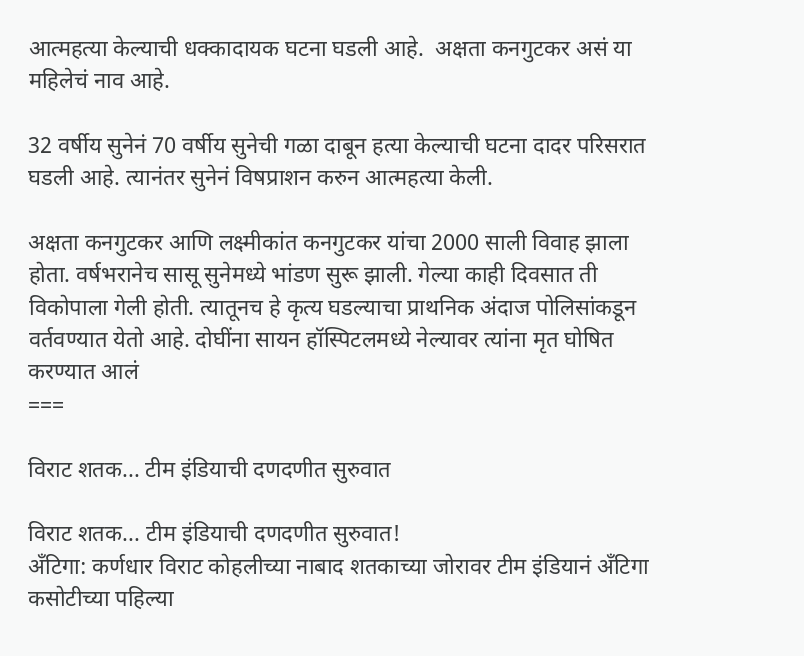आत्महत्या केल्याची धक्कादायक घटना घडली आहे.  अक्षता कनगुटकर असं या महिलेचं नाव आहे.

32 वर्षीय सुनेनं 70 वर्षीय सुनेची गळा दाबून हत्या केल्याची घटना दादर परिसरात घडली आहे. त्यानंतर सुनेनं विषप्राशन करुन आत्महत्या केली.

अक्षता कनगुटकर आणि लक्ष्मीकांत कनगुटकर यांचा 2000 साली विवाह झाला होता. वर्षभरानेच सासू सुनेमध्ये भांडण सुरू झाली. गेल्या काही दिवसात ती विकोपाला गेली होती. त्यातूनच हे कृत्य घडल्याचा प्राथनिक अंदाज पोलिसांकडून वर्तवण्यात येतो आहे. दोघींना सायन हॉस्पिटलमध्ये नेल्यावर त्यांना मृत घोषित करण्यात आलं
===

विराट शतक... टीम इंडियाची दणदणीत सुरुवात

विराट शतक... टीम इंडियाची दणदणीत सुरुवात!
अँटिगा: कर्णधार विराट कोहलीच्या नाबाद शतकाच्या जोरावर टीम इंडियानं अँटिगा कसोटीच्या पहिल्या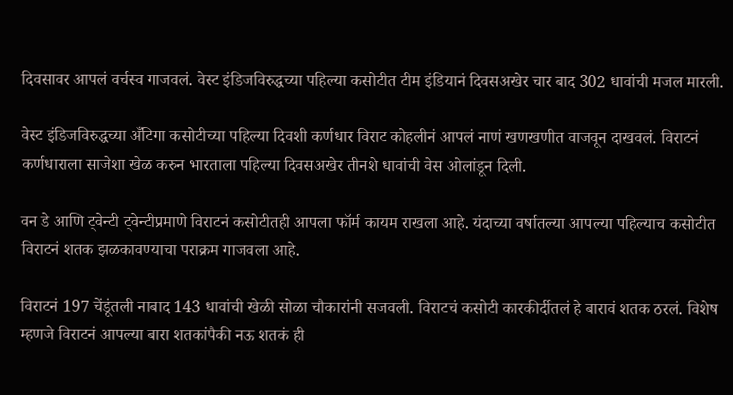दिवसावर आपलं वर्चस्व गाजवलं. वेस्ट इंडिजविरुद्धच्या पहिल्या कसोटीत टीम इंडियानं दिवसअखेर चार बाद 302 धावांची मजल मारली.

वेस्ट इंडिजविरुद्धच्या अँटिगा कसोटीच्या पहिल्या दिवशी कर्णधार विराट कोहलीनं आपलं नाणं खणखणीत वाजवून दाखवलं. विराटनं कर्णधाराला साजेशा खेळ करुन भारताला पहिल्या दिवसअखेर तीनशे धावांची वेस ओलांडून दिली.

वन डे आणि ट्वेन्टी ट्वेन्टीप्रमाणे विराटनं कसोटीतही आपला फॉर्म कायम राखला आहे. यंदाच्या वर्षातल्या आपल्या पहिल्याच कसोटीत विराटनं शतक झळकावण्याचा पराक्रम गाजवला आहे.

विराटनं 197 चेंडूंतली नाबाद 143 धावांची खेळी सोळा चौकारांनी सजवली. विराटचं कसोटी कारकीर्दीतलं हे बारावं शतक ठरलं. विशेष म्हणजे विराटनं आपल्या बारा शतकांपैकी नऊ शतकं ही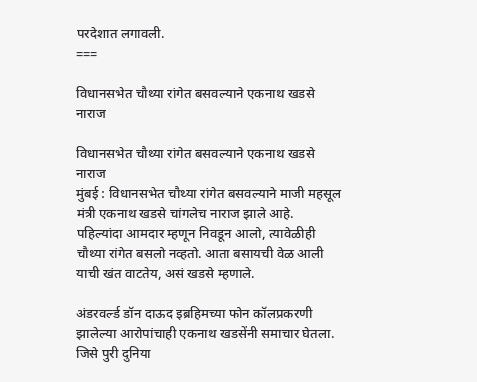परदेशात लगावली.
===

विधानसभेत चौथ्या रांगेत बसवल्याने एकनाथ खडसे नाराज

विधानसभेत चौथ्या रांगेत बसवल्याने एकनाथ खडसे नाराज
मुंबई : विधानसभेत चौथ्या रांगेत बसवल्याने माजी महसूल मंत्री एकनाथ खडसे चांगलेच नाराज झाले आहे. पहिल्यांदा आमदार म्हणून निवडून आलो, त्यावेळीही चौथ्या रांगेत बसलो नव्हतो. आता बसायची वेळ आली याची खंत वाटतेय, असं खडसे म्हणाले.

अंडरवर्ल्ड डॉन दाऊद इब्रहिमच्या फोन कॉलप्रकरणी झालेल्या आरोपांचाही एकनाथ खडसेंनी समाचार घेतला. जिसे पुरी दुनिया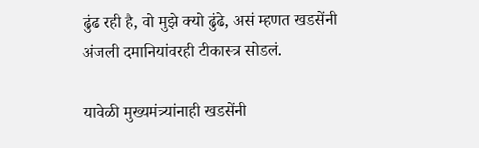ढुंढ रही है, वो मुझे क्यो ढुंढे, असं म्हणत खडसेंनी अंजली दमानियांवरही टीकास्त्र सोडलं.

यावेळी मुख्यमंत्र्यांनाही खडसेंनी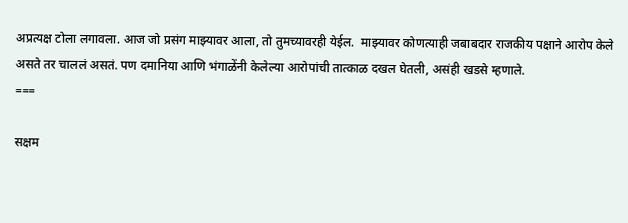अप्रत्यक्ष टोला लगावला. आज जो प्रसंग माझ्यावर आला, तो तुमच्यावरही येईल.  माझ्यावर कोणत्याही जबाबदार राजकीय पक्षाने आरोप केले असते तर चाललं असतं. पण दमानिया आणि भंगाळेंनी केलेल्या आरोपांची तात्काळ दखल घेतली, असंही खडसे म्हणाले.
===

सक्षम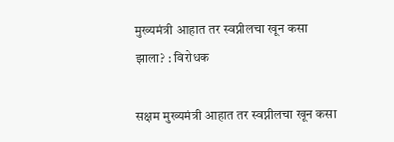मुख्यमंत्री आहात तर स्वप्नीलचा खून कसा झाला? : विरोधक

सक्षम मुख्यमंत्री आहात तर स्वप्नीलचा खून कसा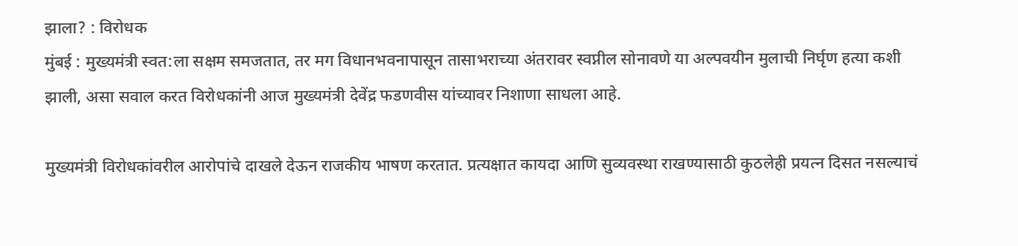झाला? : विरोधक
मुंबई : मुख्यमंत्री स्वत:ला सक्षम समजतात, तर मग विधानभवनापासून तासाभराच्या अंतरावर स्वप्नील सोनावणे या अल्पवयीन मुलाची निर्घृण हत्या कशी झाली, असा सवाल करत विरोधकांनी आज मुख्यमंत्री देवेंद्र फडणवीस यांच्यावर निशाणा साधला आहे.

मुख्यमंत्री विरोधकांवरील आरोपांचे दाखले देऊन राजकीय भाषण करतात. प्रत्यक्षात कायदा आणि सुव्यवस्था राखण्यासाठी कुठलेही प्रयत्न दिसत नसल्याचं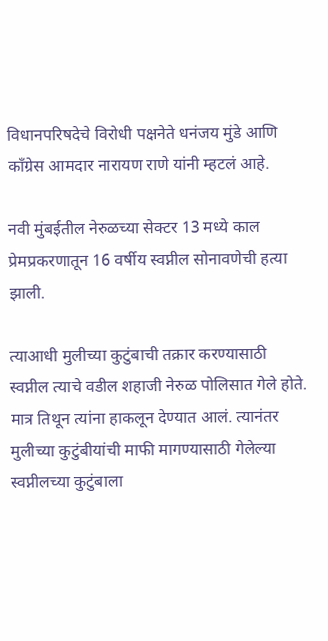विधानपरिषदेचे विरोधी पक्षनेते धनंजय मुंडे आणि काँग्रेस आमदार नारायण राणे यांनी म्हटलं आहे.

नवी मुंबईतील नेरुळच्या सेक्टर 13 मध्ये काल प्रेमप्रकरणातून 16 वर्षीय स्वप्नील सोनावणेची हत्या झाली.

त्याआधी मुलीच्या कुटुंबाची तक्रार करण्यासाठी स्वप्नील त्याचे वडील शहाजी नेरुळ पोलिसात गेले होते. मात्र तिथून त्यांना हाकलून देण्यात आलं. त्यानंतर मुलीच्या कुटुंबीयांची माफी मागण्यासाठी गेलेल्या स्वप्नीलच्या कुटुंबाला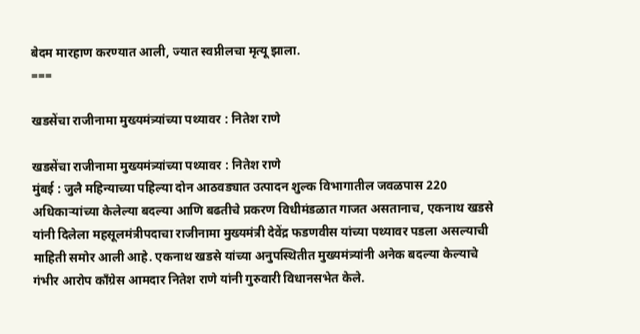बेदम मारहाण करण्यात आली, ज्यात स्वप्नीलचा मृत्यू झाला.
===

खडसेंचा राजीनामा मुख्यमंत्र्यांच्या पथ्यावर : नितेश राणे

खडसेंचा राजीनामा मुख्यमंत्र्यांच्या पथ्यावर : नितेश राणे
मुंबई : जुलै महिन्याच्या पहिल्या दोन आठवड्यात उत्पादन शुल्क विभागातील जवळपास 220 अधिकाऱ्यांच्या केलेल्या बदल्या आणि बढतीचे प्रकरण विधीमंडळात गाजत असतानाच, एकनाथ खडसे यांनी दिलेला महसूलमंत्रीपदाचा राजीनामा मुख्यमंत्री देवेंद्र फडणवीस यांच्या पथ्यावर पडला असल्याची माहिती समोर आली आहे. एकनाथ खडसे यांच्या अनुपस्थितीत मुख्यमंत्र्यांनी अनेक बदल्या केल्याचे गंभीर आरोप काँग्रेस आमदार नितेश राणे यांनी गुरुवारी विधानसभेत केले.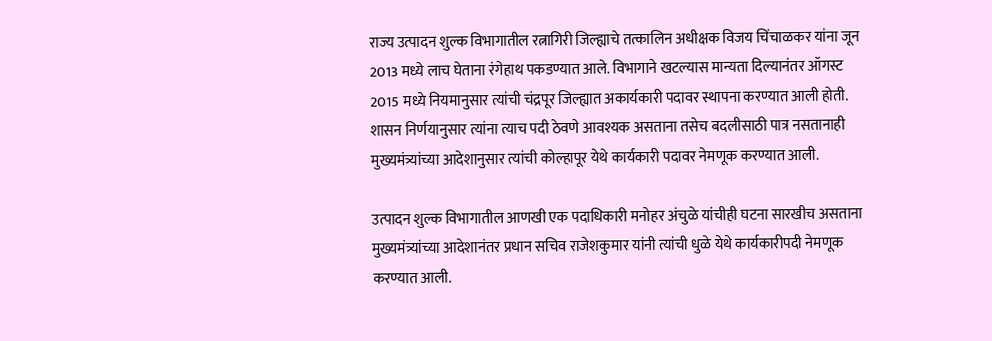राज्य उत्पादन शुल्क विभागातील रत्नागिरी जिल्ह्याचे तत्कालिन अधीक्षक विजय चिंचाळकर यांना जून 2013 मध्ये लाच घेताना रंगेहाथ पकडण्यात आले. विभागाने खटल्यास मान्यता दिल्यानंतर ऑगस्ट 2015 मध्ये नियमानुसार त्यांची चंद्रपूर जिल्ह्यात अकार्यकारी पदावर स्थापना करण्यात आली होती. शासन निर्णयानुसार त्यांना त्याच पदी ठेवणे आवश्यक असताना तसेच बदलीसाठी पात्र नसतानाही मुख्यमंत्र्यांच्या आदेशानुसार त्यांची कोल्हापूर येथे कार्यकारी पदावर नेमणूक करण्यात आली.

उत्पादन शुल्क विभागातील आणखी एक पदाधिकारी मनोहर अंचुळे यांचीही घटना सारखीच असताना मुख्यमंत्र्यांच्या आदेशानंतर प्रधान सचिव राजेशकुमार यांनी त्यांची धुळे येथे कार्यकारीपदी नेमणूक करण्यात आली.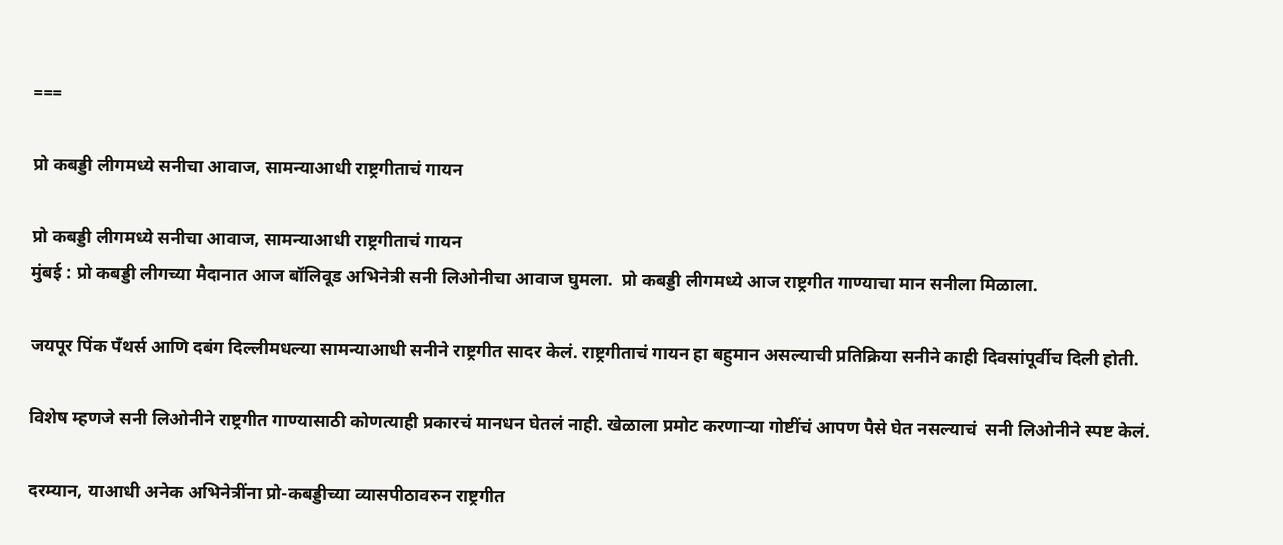===

प्रो कबड्डी लीगमध्ये सनीचा आवाज, सामन्याआधी राष्ट्रगीताचं गायन

प्रो कबड्डी लीगमध्ये सनीचा आवाज, सामन्याआधी राष्ट्रगीताचं गायन
मुंबई : प्रो कबड्डी लीगच्या मैदानात आज बॉलिवूड अभिनेत्री सनी लिओनीचा आवाज घुमला.  प्रो कबड्डी लीगमध्ये आज राष्ट्रगीत गाण्याचा मान सनीला मिळाला.

जयपूर पिंक पँथर्स आणि दबंग दिल्लीमधल्या सामन्याआधी सनीने राष्ट्रगीत सादर केलं. राष्ट्रगीताचं गायन हा बहुमान असल्याची प्रतिक्रिया सनीने काही दिवसांपूर्वीच दिली होती.

विशेष म्हणजे सनी लिओनीने राष्ट्रगीत गाण्यासाठी कोणत्याही प्रकारचं मानधन घेतलं नाही. खेळाला प्रमोट करणाऱ्या गोष्टींचं आपण पैसे घेत नसल्याचं  सनी लिओनीने स्पष्ट केलं.

दरम्यान, याआधी अनेक अभिनेत्रींना प्रो-कबड्डीच्या व्यासपीठावरुन राष्ट्रगीत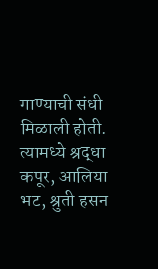गाण्याची संधी मिळाली होती. त्यामध्ये श्रद्धा कपूर, आलिया भट, श्रुती हसन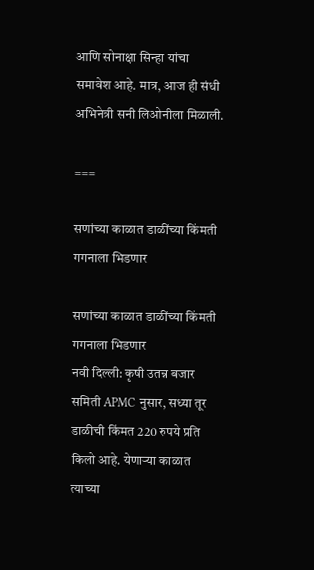आणि सोनाक्षा सिन्हा यांचा समावेश आहे. मात्र, आज ही संधी अभिनेत्री सनी लिओनीला मिळाली.

===

सणांच्या काळात डाळींच्या किंमती गगनाला भिडणार

सणांच्या काळात डाळींच्या किंमती गगनाला भिडणार
नवी दिल्ली: कृषी उतन्न बजार समिती APMC नुसार, सध्या तूर डाळीची किंमत 220 रुपये प्रति किलो आहे. येणाऱ्या काळात त्याच्या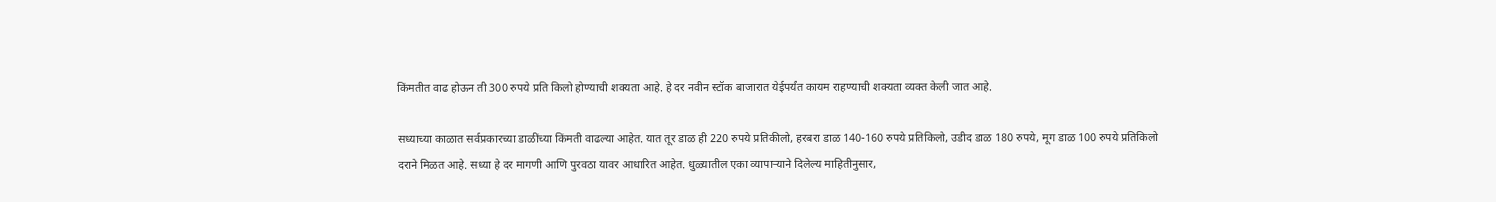किंमतीत वाढ होऊन ती 300 रुपये प्रति किलो होण्याची शक्यता आहे. हे दर नवीन स्टॉक बाजारात येईपर्यंत कायम राहण्याची शक्यता व्यक्त केली जात आहे.

सध्याच्या काळात सर्वप्रकारच्या डाळींच्या किंमती वाढल्या आहेत. यात तूर डाळ ही 220 रुपये प्रतिकीलो, हरबरा डाळ 140-160 रुपये प्रतिकिलो, उडीद डाळ 180 रुपये, मूग डाळ 100 रुपये प्रतिकिलो दराने मिळत आहे. सध्या हे दर मागणी आणि पुरवठा यावर आधारित आहेत. धुळ्यातील एका व्यापाऱ्याने दिलेल्य माहितीनुसार,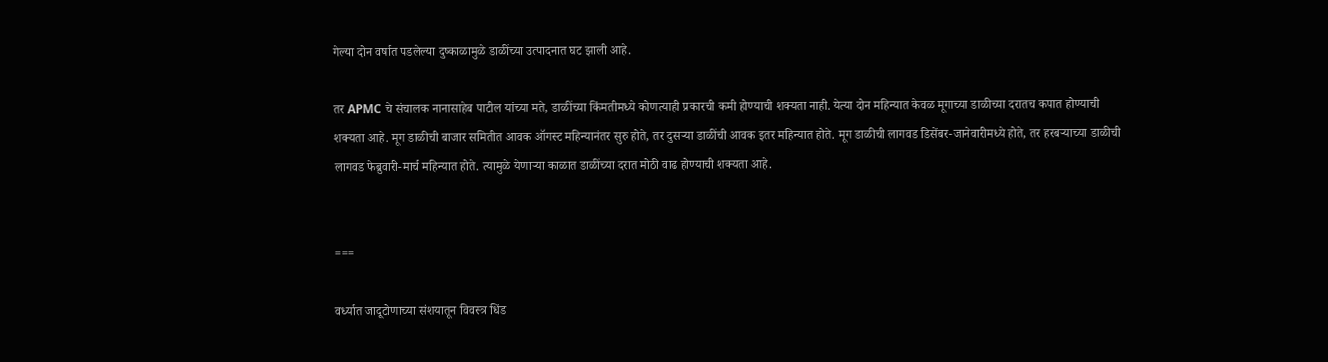गेल्या दोन वर्षात पडलेल्या दुष्काळामुळे डाळींच्या उत्पादनात घट झाली आहे.

तर APMC चे संचालक नानासाहेब पाटील यांच्या मते, डाळींच्या किंमतीमध्ये कोणत्याही प्रकारची कमी होण्याची शक्यता नाही. येत्या दोन महिन्यात केवळ मूगाच्या डाळीच्या दरातच कपात होण्याची शक्यता आहे. मूग डाळीची बाजार समितीत आवक ऑगस्ट महिन्यानंतर सुरु होते, तर दुसऱ्या डाळींची आवक इतर महिन्यात होते. मूग डाळीची लागवड डिसेंबर-जानेवारीमध्ये होते, तर हरबऱ्याच्या डाळीची लागवड फेब्रुवारी-मार्च महिन्यात होते. त्यामुळे येणाऱ्या काळात डाळींच्या दरात मोठी वाढ होण्याची शक्यता आहे.


===

वर्ध्यात जादूटोणाच्या संशयातून विवस्त्र धिंड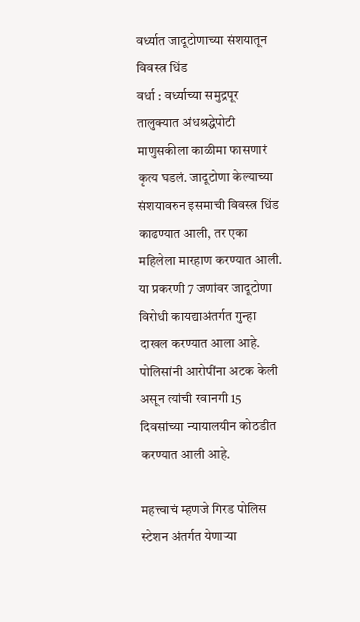वर्ध्यात जादूटोणाच्या संशयातून विवस्त्र धिंड
वर्धा : वर्ध्याच्या समुद्रपूर तालुक्यात अंधश्रद्धेपोटी माणुसकीला काळीमा फासणारं कृत्य घडलं. जादूटोणा केल्याच्या संशयावरुन इसमाची विवस्त्र धिंड काढण्यात आली, तर एका महिलेला मारहाण करण्यात आली. या प्रकरणी 7 जणांवर जादूटोणा विरोधी कायद्याअंतर्गत गुन्हा दाखल करण्यात आला आहे. पोलिसांनी आरोपींना अटक केली असून त्यांची रवानगी 15 दिवसांच्या न्यायालयीन कोठडीत करण्यात आली आहे.

महत्त्वाचं म्हणजे गिरड पोलिस स्टेशन अंतर्गत येणाऱ्या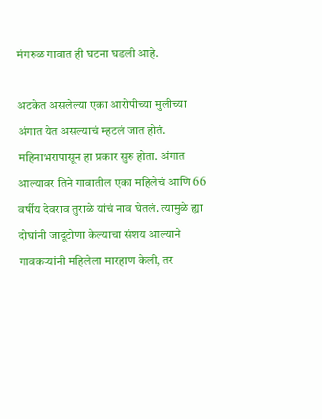मंगरुळ गावात ही घटना घडली आहे.

अटकेत असलेल्या एका आरोपीच्या मुलीच्या अंगात येत असल्याचं म्हटलं जात होतं. महिनाभरापासून हा प्रकार सुरु होता. अंगात आल्यावर तिने गावातील एका महिलेचं आणि 66 वर्षीय देवराव तुराळे यांचं नाव घेतलं. त्यामुळे ह्या दोघांनी जादूटोणा केल्याचा संशय आल्याने गावकऱ्यांनी महिलेला मारहाण केली, तर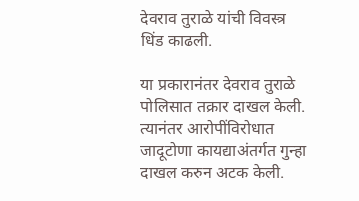देवराव तुराळे यांची विवस्त्र धिंड काढली.

या प्रकारानंतर देवराव तुराळे पोलिसात तक्रार दाखल केली. त्यानंतर आरोपींविरोधात जादूटोणा कायद्याअंतर्गत गुन्हा दाखल करुन अटक केली.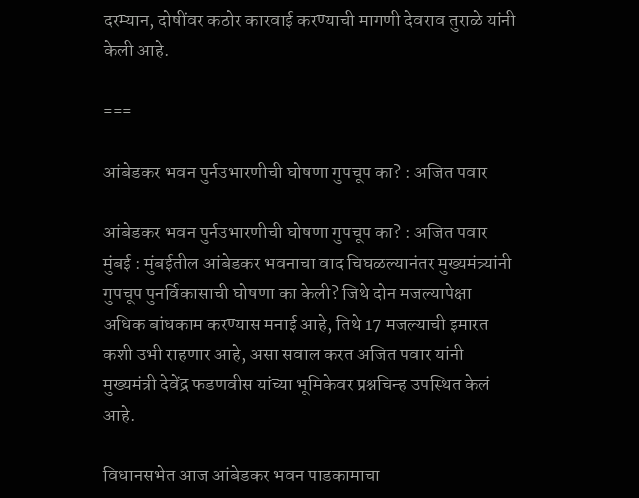दरम्यान, दोषींवर कठोर कारवाई करण्याची मागणी देवराव तुराळे यांनी केली आहे.

===

आंबेडकर भवन पुर्नउभारणीची घोषणा गुपचूप का? : अजित पवार

आंबेडकर भवन पुर्नउभारणीची घोषणा गुपचूप का? : अजित पवार
मुंबई : मुंबईतील आंबेडकर भवनाचा वाद चिघळल्यानंतर मुख्यमंत्र्यांनी गुपचूप पुनर्विकासाची घोषणा का केली? जिथे दोन मजल्यापेक्षा अधिक बांधकाम करण्यास मनाई आहे, तिथे 17 मजल्याची इमारत कशी उभी राहणार आहे, असा सवाल करत अजित पवार यांनी मुख्यमंत्री देवेंद्र फडणवीस यांच्या भूमिकेवर प्रश्नचिन्ह उपस्थित केलं आहे.

विधानसभेत आज आंबेडकर भवन पाडकामाचा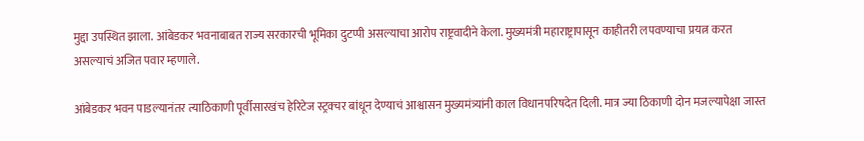मुद्दा उपस्थित झाला. आंबेडकर भवनाबाबत राज्य सरकारची भूमिका दुटप्पी असल्याचा आरोप राष्ट्रवादीने केला. मुख्यमंत्री महाराष्ट्रापासून काहीतरी लपवण्याचा प्रयत्न करत असल्याचं अजित पवार म्हणाले.

आंबेडकर भवन पाडल्यानंतर त्याठिकाणी पूर्वीसारखंच हेरिटेज स्ट्रक्चर बांधून देण्याचं आश्वासन मुख्यमंत्र्यांनी काल विधानपरिषदेत दिली. मात्र ज्या ठिकाणी दोन मजल्यापेक्षा जास्त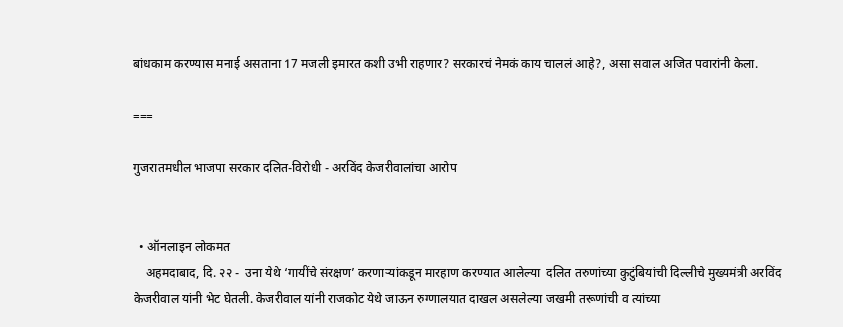बांधकाम करण्यास मनाई असताना 17 मजली इमारत कशी उभी राहणार? सरकारचं नेमकं काय चाललं आहे?, असा सवाल अजित पवारांनी केला.

===

गुजरातमधील भाजपा सरकार दलित-विरोधी - अरविंद केजरीवालांचा आरोप


  • ऑनलाइन लोकमत
    अहमदाबाद, दि. २२ -  उना येथे ‘गायींचे संरक्षण’ करणाऱ्यांकडून मारहाण करण्यात आलेल्या  दलित तरुणांच्या कुटुंबियांची दिल्लीचे मुख्यमंत्री अरविंद केजरीवाल यांनी भेट घेतली. केजरीवाल यांनी राजकोट येथे जाऊन रुग्णालयात दाखल असलेल्या जखमी तरूणांची व त्यांच्या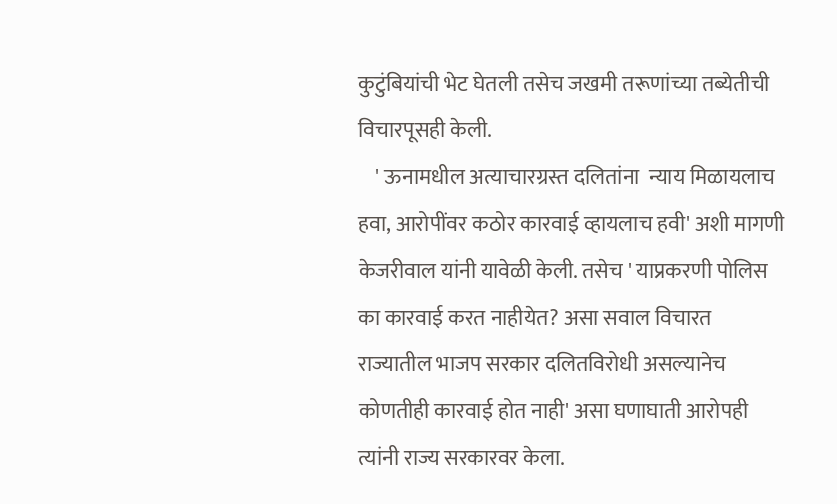कुटुंबियांची भेट घेतली तसेच जखमी तरूणांच्या तब्येतीची विचारपूसही केली.
    ' ऊनामधील अत्याचारग्रस्त दलितांना  न्याय मिळायलाच हवा, आरोपींवर कठोर कारवाई व्हायलाच हवी' अशी मागणी केजरीवाल यांनी यावेळी केली. तसेच ' याप्रकरणी पोलिस का कारवाई करत नाहीयेत? असा सवाल विचारत राज्यातील भाजप सरकार दलितविरोधी असल्यानेच कोणतीही कारवाई होत नाही' असा घणाघाती आरोपही त्यांनी राज्य सरकारवर केला.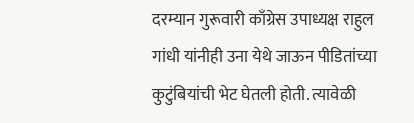दरम्यान गुरूवारी काँग्रेस उपाध्यक्ष राहुल गांधी यांनीही उना येथे जाऊन पीडितांच्या कुटुंबियांची भेट घेतली होती. त्यावेळी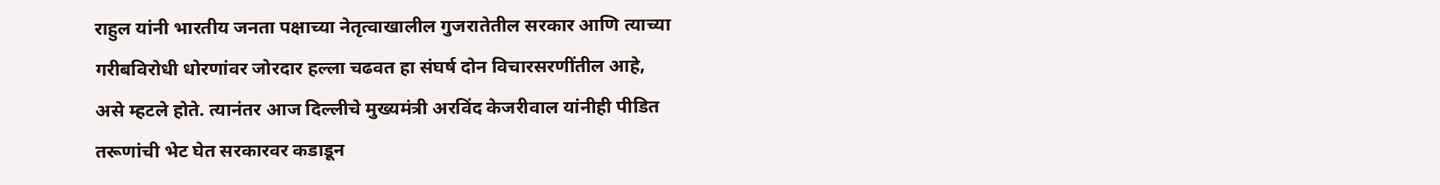राहुल यांनी भारतीय जनता पक्षाच्या नेतृत्वाखालील गुजरातेतील सरकार आणि त्याच्या गरीबविरोधी धोरणांवर जोरदार हल्ला चढवत हा संघर्ष दोन विचारसरणींतील आहे, असे म्हटले होते. त्यानंतर आज दिल्लीचे मुख्यमंत्री अरविंद केजरीवाल यांनीही पीडित तरूणांची भेट घेत सरकारवर कडाडून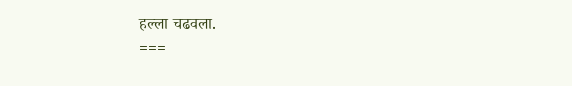हल्ला चढवला.
===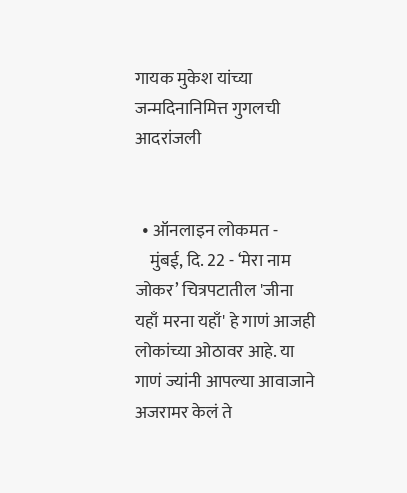गायक मुकेश यांच्या जन्मदिनानिमित्त गुगलची आदरांजली


  • ऑनलाइन लोकमत -
    मुंबई, दि. 22 - ‘मेरा नाम जोकर’ चित्रपटातील 'जीना यहाँ मरना यहाँ' हे गाणं आजही लोकांच्या ओठावर आहे. या गाणं ज्यांनी आपल्या आवाजाने अजरामर केलं ते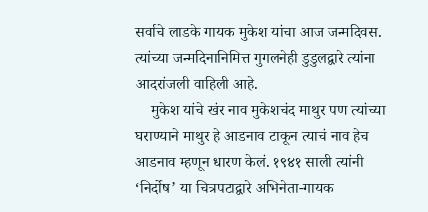सर्वाचे लाडके गायक मुकेश यांचा आज जन्मदिवस. त्यांच्या जन्मदिनानिमित्त गुगलनेही डुडुलद्वारे त्यांना आदरांजली वाहिली आहे.
    मुकेश यांचे खंर नाव मुकेशचंद माथुर पण त्यांच्या घराण्याने माथुर हे आडनाव टाकून त्याचं नाव हेच आडनाव म्हणून धारण केलं. १९४१ साली त्यांनी ‘निर्दोष’ या चित्रपटाद्वारे अभिनेता-गायक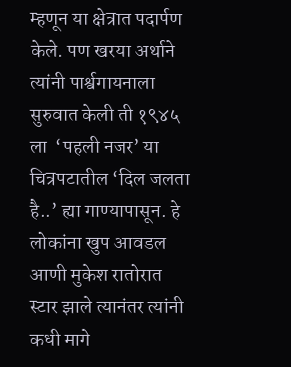म्हणून या क्षेत्रात पदार्पण केले. पण खरया अर्थाने त्यांनी पार्श्वगायनाला सुरुवात केली ती १९४५  ला  ‘पहली नजर’ या चित्रपटातील ‘दिल जलता है..’ ह्या गाण्यापासून. हे लोकांना खुप आवडल आणी मुकेश रातोरात स्टार झाले त्यानंतर त्यांनी कधी मागे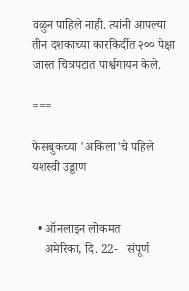वळुन पाहिले नाही. त्यांनी आपल्या तीन दशकाच्या कारकिर्दीत २०० पेक्षा जास्त चित्रपटात पार्श्वगायन केले.

===

फेसबुकच्या 'अकिला'चे पहिले यशस्वी उड्डाण


  • ऑनलाइन लोकमत
    अमेरिका, दि. 22-   संपूर्ण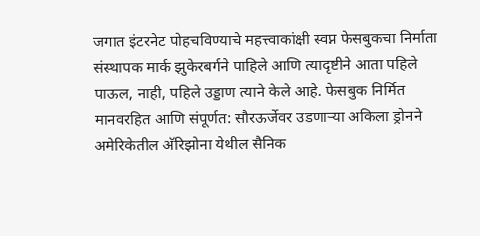जगात इंटरनेट पोहचविण्याचे महत्त्वाकांक्षी स्वप्न फेसबुकचा निर्माता संस्थापक मार्क झुकेरबर्गने पाहिले आणि त्यादृष्टीने आता पहिले पाऊल, नाही, पहिले उड्डाण त्याने केले आहे. फेसबुक निर्मित मानवरहित आणि संपूर्णत: सौरऊर्जेवर उडणाऱ्या अकिला ड्रोनने अमेरिकेतील अ‍ॅरिझोना येथील सैनिक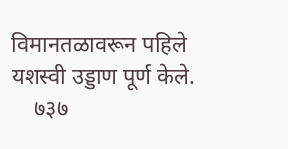विमानतळावरून पहिले यशस्वी उड्डाण पूर्ण केले.
    ७३७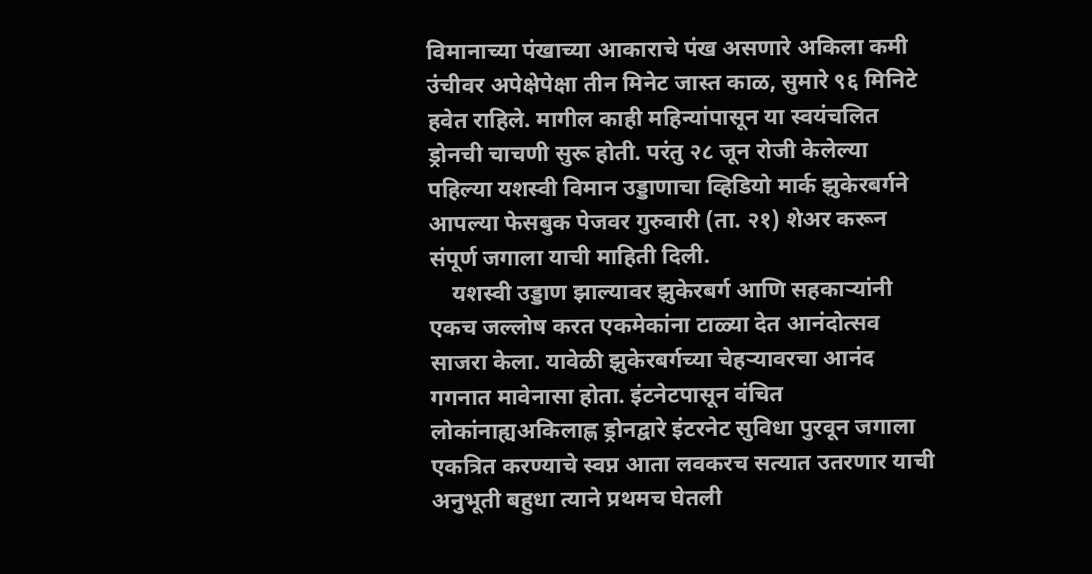विमानाच्या पंखाच्या आकाराचे पंख असणारे अकिला कमी उंचीवर अपेक्षेपेक्षा तीन मिनेट जास्त काळ, सुमारे ९६ मिनिटे हवेत राहिले. मागील काही महिन्यांपासून या स्वयंचलित ड्रोनची चाचणी सुरू होती. परंतु २८ जून रोजी केलेल्या पहिल्या यशस्वी विमान उड्डाणाचा व्हिडियो मार्क झुकेरबर्गने आपल्या फेसबुक पेजवर गुरुवारी (ता. २१) शेअर करून संपूर्ण जगाला याची माहिती दिली.
    यशस्वी उड्डाण झाल्यावर झुकेरबर्ग आणि सहकाऱ्यांनी एकच जल्लोष करत एकमेकांना टाळ्या देत आनंदोत्सव साजरा केला. यावेळी झुकेरबर्गच्या चेहऱ्यावरचा आनंद गगनात मावेनासा होता. इंटनेटपासून वंचित लोकांनाह्यअकिलाह्ण ड्रोनद्वारे इंटरनेट सुविधा पुरवून जगाला एकत्रित करण्याचे स्वप्न आता लवकरच सत्यात उतरणार याची अनुभूती बहुधा त्याने प्रथमच घेतली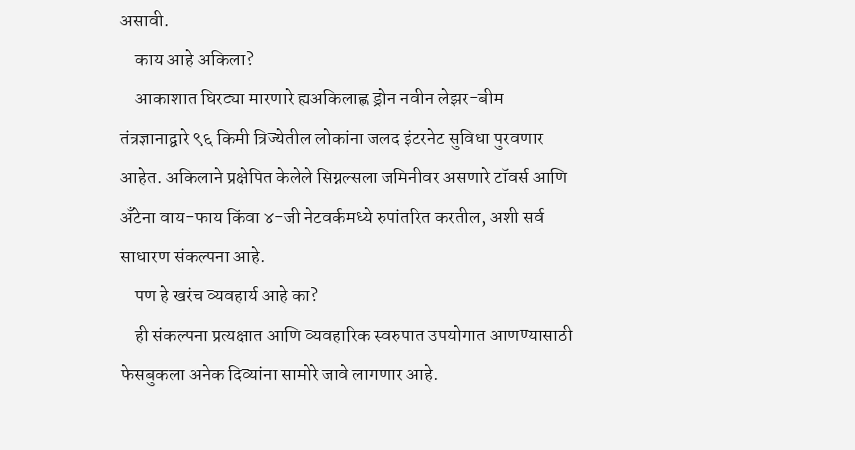असावी.
    काय आहे अकिला?
    आकाशात घिरट्या मारणारे ह्यअकिलाह्ण ड्रोन नवीन लेझर-बीम तंत्रज्ञानाद्वारे ९६ किमी त्रिज्येतील लोकांना जलद इंटरनेट सुविधा पुरवणार आहेत. अकिलाने प्रक्षेपित केलेले सिग्नल्सला जमिनीवर असणारे टॉवर्स आणि अँटेना वाय-फाय किंवा ४-जी नेटवर्कमध्ये रुपांतरित करतील, अशी सर्व साधारण संकल्पना आहे.
    पण हे खरंच व्यवहार्य आहे का?
    ही संकल्पना प्रत्यक्षात आणि व्यवहारिक स्वरुपात उपयोगात आणण्यासाठी फेसबुकला अनेक दिव्यांना सामोरे जावे लागणार आहे.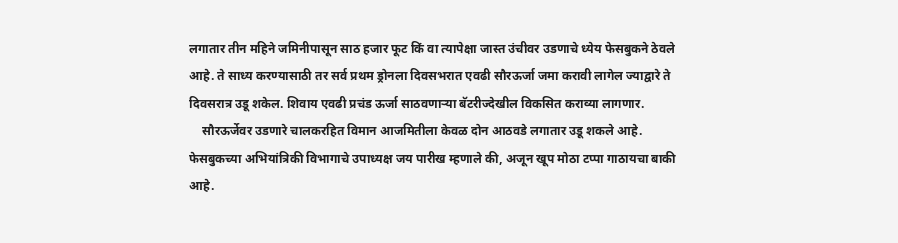लगातार तीन महिने जमिनीपासून साठ हजार फूट किं वा त्यापेक्षा जास्त उंचीवर उडणाचे ध्येय फेसबुकने ठेवले आहे. ते साध्य करण्यासाठी तर सर्व प्रथम ड्रोनला दिवसभरात एवढी सौरऊर्जा जमा करावी लागेल ज्याद्वारे ते दिवसरात्र उडू शकेल. शिवाय एवढी प्रचंड ऊर्जा साठवणाऱ्या बॅटरीज्देखील विकसित कराव्या लागणार.
    सौरऊर्जेवर उडणारे चालकरहित विमान आजमितीला केवळ दोन आठवडे लगातार उडू शकले आहे. फेसबुकच्या अभियांत्रिकी विभागाचे उपाध्यक्ष जय पारीख म्हणाले की, अजून खूप मोठा टप्पा गाठायचा बाकी आहे.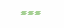===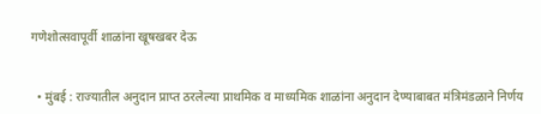गणेशोत्सवापूर्वी शाळांना खूषखबर देऊ


  • मुंबई : राज्यातील अनुदान प्राप्त ठरलेल्या प्राथमिक व माध्यमिक शाळांना अनुदान देण्याबाबत मंत्रिमंडळाने निर्णय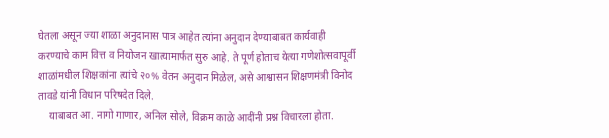घेतला असून ज्या शाळा अनुदानास पात्र आहेत त्यांना अनुदान देण्याबाबत कार्यवाही करण्याचे काम वित्त व नियोजन खात्यामार्फत सुरु आहे. ते पूर्ण होताच येत्या गणेशोत्सवापूर्वी शाळांमधील शिक्षकांना त्यांचे २०% वेतन अनुदान मिळेल, असे आश्वासन शिक्षणमंत्री विनोद तावडे यांनी विधान परिषदेत दिले.
    याबाबत आ. नागो गाणार, अनिल सोले, विक्रम काळे आदींनी प्रश्न विचारला होता.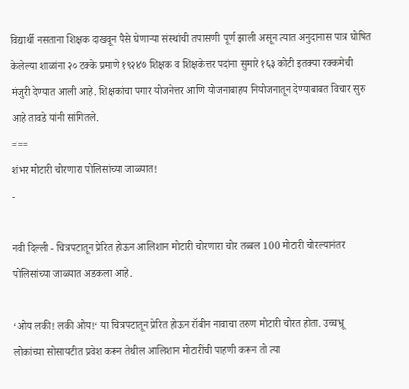विद्यार्थी नसताना शिक्षक दाखवून पैसे घेणाऱ्या संस्थांची तपासणी पूर्ण झाली असून त्यात अनुदानास पात्र घोषित केलेल्या शाळांना २० टक्के प्रमाणे १९२४७ शिक्षक व शिक्षकेत्तर पदांना सुमारे १६३ कोटी इतक्या रक्कमेची मंजुरी देण्यात आली आहे. शिक्षकांचा पगार योजनेत्तर आणि योजनाबाहय नियोजनातून देण्याबाबत विचार सुरु आहे तावडे यांनी सांगितले.
===
शंभर मोटारी चोरणारा पोलिसांच्या जाळ्यात!
-

नवी दिल्ली - चित्रपटातून प्रेरित होऊन आलिशान मोटारी चोरणारा चोर तब्बल 100 मोटारी चोरल्यानंतर पोलिसांच्या जाळ्यात अडकला आहे.

‘ओय लकी! लकी ओय!‘ या चित्रपटातून प्रेरित होऊन रॉबीन नावाचा तरुण मोटारी चोरत होता. उच्चभ्रू लोकांच्या सोसायटीत प्रवेश करून तेथील आलिशान मोटारींची पाहणी करून तो त्या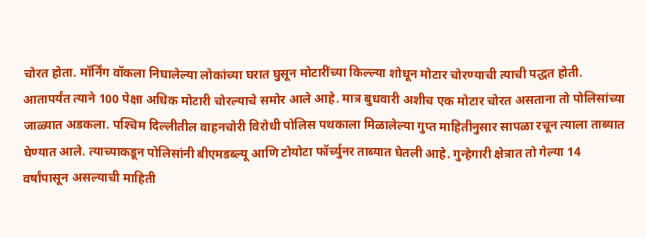चोरत होता. मॉर्निंग वॉकला निघालेल्या लोकांच्या घरात घुसून मोटारींच्या किल्ल्या शोधून मोटार चोरण्याची त्याची पद्धत होती. आतापर्यंत त्याने 100 पेक्षा अधिक मोटारी चोरल्याचे समोर आले आहे. मात्र बुधवारी अशीच एक मोटार चोरत असताना तो पोलिसांच्या जाळ्यात अडकला. पश्‍चिम दिल्लीतील वाहनचोरी विरोधी पोलिस पथकाला मिळालेल्या गुप्त माहितीनुसार सापळा रचून त्याला ताब्यात घेण्यात आले. त्याच्याकडून पोलिसांनी बीएमडब्ल्यू आणि टोयोटा फॉर्च्युनर ताब्यात घेतली आहे. गुन्हेगारी क्षेत्रात तो गेल्या 14 वर्षांपासून असल्याची माहिती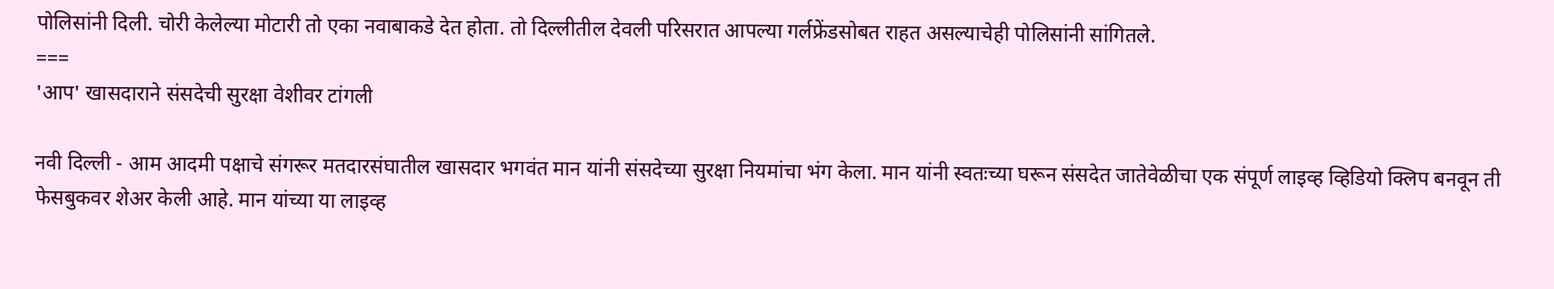पोलिसांनी दिली. चोरी केलेल्या मोटारी तो एका नवाबाकडे देत होता. तो दिल्लीतील देवली परिसरात आपल्या गर्लफ्रेंडसोबत राहत असल्याचेही पोलिसांनी सांगितले.
===
'आप' खासदाराने संसदेची सुरक्षा वेशीवर टांगली

नवी दिल्ली - आम आदमी पक्षाचे संगरूर मतदारसंघातील खासदार भगवंत मान यांनी संसदेच्या सुरक्षा नियमांचा भंग केला. मान यांनी स्वतःच्या घरून संसदेत जातेवेळीचा एक संपूर्ण लाइव्ह व्हिडियो क्‍लिप बनवून ती फेसबुकवर शेअर केली आहे. मान यांच्या या लाइव्ह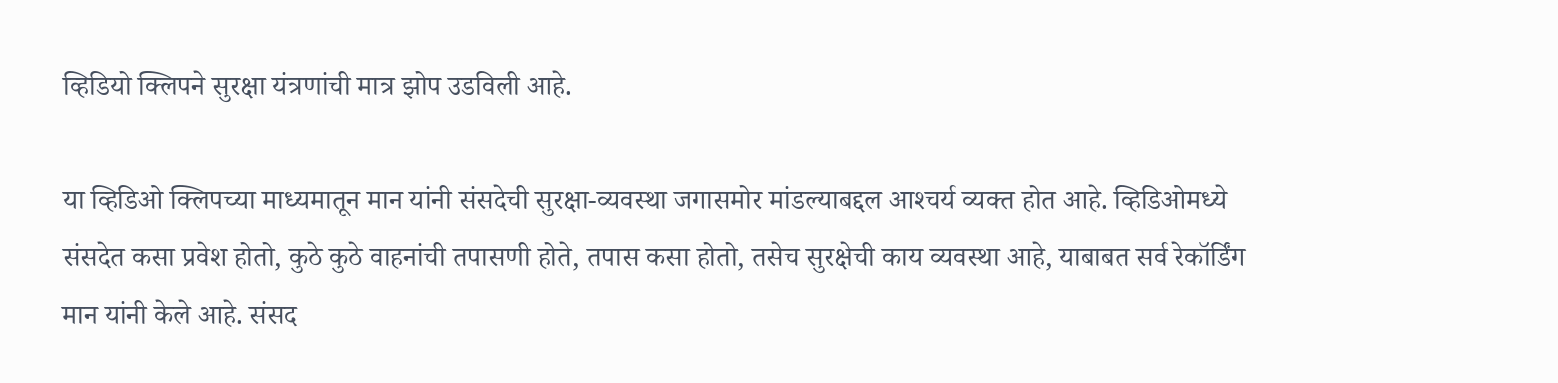व्हिडियो क्‍लिपने सुरक्षा यंत्रणांची मात्र झोप उडविली आहे.

या व्हिडिओ क्‍लिपच्या माध्यमातून मान यांनी संसदेची सुरक्षा-व्यवस्था जगासमोर मांडल्याबद्दल आश्‍चर्य व्यक्त होत आहे. व्हिडिओमध्ये संसदेत कसा प्रवेश होतो, कुठे कुठे वाहनांची तपासणी होते, तपास कसा होतो, तसेच सुरक्षेची काय व्यवस्था आहे, याबाबत सर्व रेकॉर्डिंग मान यांनी केले आहे. संसद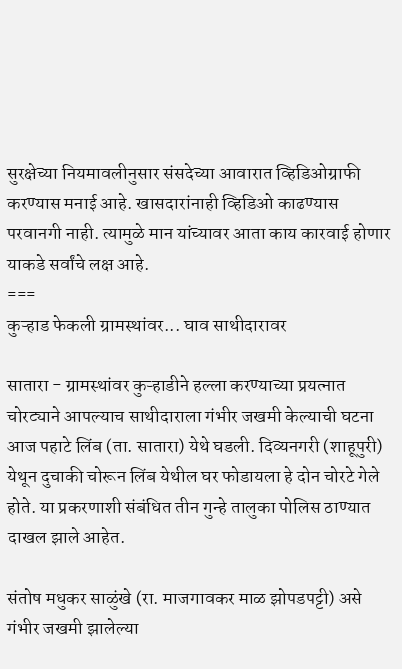सुरक्षेच्या नियमावलीनुसार संसदेच्या आवारात व्हिडिओग्राफी करण्यास मनाई आहे. खासदारांनाही व्हिडिओ काढण्यास परवानगी नाही. त्यामुळे मान यांच्यावर आता काय कारवाई होणार याकडे सर्वांचे लक्ष आहे.
===
कुऱ्हाड फेकली ग्रामस्थांवर... घाव साथीदारावर

सातारा - ग्रामस्थांवर कुऱ्हाडीने हल्ला करण्याच्या प्रयत्नात चोरट्याने आपल्याच साथीदाराला गंभीर जखमी केल्याची घटना आज पहाटे लिंब (ता. सातारा) येथे घडली. दिव्यनगरी (शाहूपुरी) येथून दुचाकी चोरून लिंब येथील घर फोडायला हे दोन चोरटे गेले होते. या प्रकरणाशी संबंधित तीन गुन्हे तालुका पोलिस ठाण्यात दाखल झाले आहेत.

संतोष मधुकर साळुंखे (रा. माजगावकर माळ झोपडपट्टी) असे गंभीर जखमी झालेल्या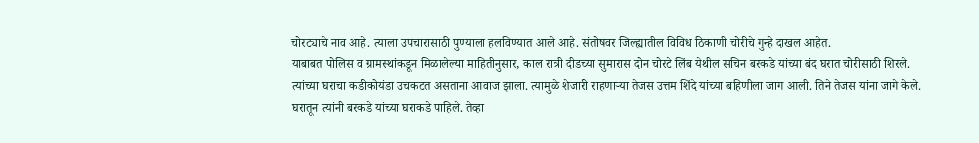चोरट्याचे नाव आहे. त्याला उपचारासाठी पुण्याला हलविण्यात आले आहे. संतोषवर जिल्ह्यातील विविध ठिकाणी चोरीचे गुन्हे दाखल आहेत.
याबाबत पोलिस व ग्रामस्थांकडून मिळालेल्या माहितीनुसार, काल रात्री दीडच्या सुमारास दोन चोरटे लिंब येथील सचिन बरकडे यांच्या बंद घरात चोरीसाठी शिरले. त्यांच्या घराचा कडीकोयंडा उचकटत असताना आवाज झाला. त्यामुळे शेजारी राहणाऱ्या तेजस उत्तम शिंदे यांच्या बहिणीला जाग आली. तिने तेजस यांना जागे केले. घरातून त्यांनी बरकडे यांच्या घराकडे पाहिले. तेव्हा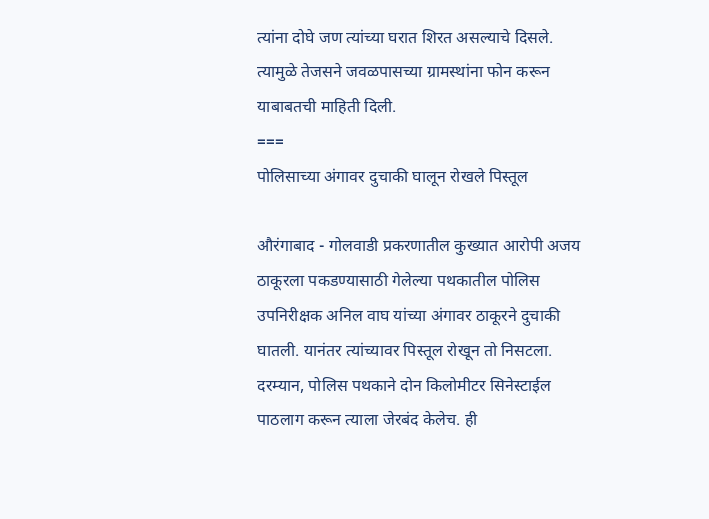त्यांना दोघे जण त्यांच्या घरात शिरत असल्याचे दिसले. त्यामुळे तेजसने जवळपासच्या ग्रामस्थांना फोन करून याबाबतची माहिती दिली.
===
पोलिसाच्या अंगावर दुचाकी घालून रोखले पिस्तूल

औरंगाबाद - गोलवाडी प्रकरणातील कुख्यात आरोपी अजय ठाकूरला पकडण्यासाठी गेलेल्या पथकातील पोलिस उपनिरीक्षक अनिल वाघ यांच्या अंगावर ठाकूरने दुचाकी घातली. यानंतर त्यांच्यावर पिस्तूल रोखून तो निसटला. दरम्यान, पोलिस पथकाने दोन किलोमीटर सिनेस्टाईल पाठलाग करून त्याला जेरबंद केलेच. ही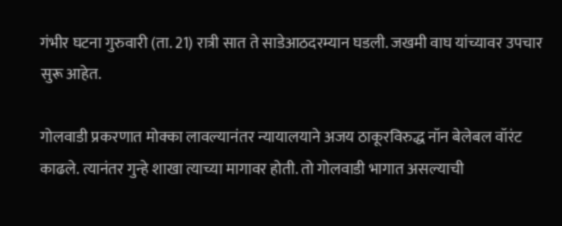गंभीर घटना गुरुवारी (ता. 21) रात्री सात ते साडेआठदरम्यान घडली. जखमी वाघ यांच्यावर उपचार सुरू आहेत.

गोलवाडी प्रकरणात मोक्का लावल्यानंतर न्यायालयाने अजय ठाकूरविरुद्ध नॉन बेलेबल वॉरंट काढले. त्यानंतर गुन्हे शाखा त्याच्या मागावर होती. तो गोलवाडी भागात असल्याची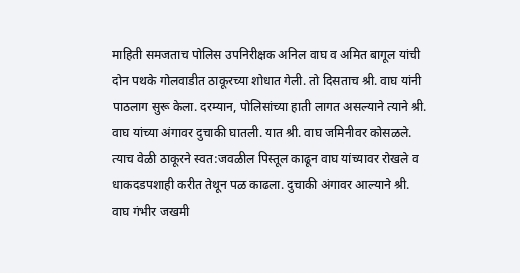माहिती समजताच पोलिस उपनिरीक्षक अनिल वाघ व अमित बागूल यांची दोन पथके गोलवाडीत ठाकूरच्या शोधात गेली. तो दिसताच श्री. वाघ यांनी पाठलाग सुरू केला. दरम्यान, पोलिसांच्या हाती लागत असल्याने त्याने श्री. वाघ यांच्या अंगावर दुचाकी घातली. यात श्री. वाघ जमिनीवर कोसळले. त्याच वेळी ठाकूरने स्वत:जवळील पिस्तूल काढून वाघ यांच्यावर रोखले व धाकदडपशाही करीत तेथून पळ काढला. दुचाकी अंगावर आल्याने श्री. वाघ गंभीर जखमी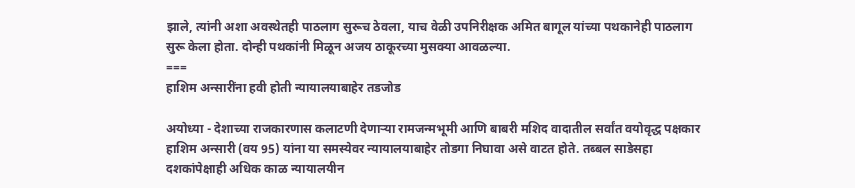झाले, त्यांनी अशा अवस्थेतही पाठलाग सुरूच ठेवला, याच वेळी उपनिरीक्षक अमित बागूल यांच्या पथकानेही पाठलाग सुरू केला होता. दोन्ही पथकांनी मिळून अजय ठाकूरच्या मुसक्‍या आवळल्या.
===
हाशिम अन्सारींना हवी होती न्यायालयाबाहेर तडजोड

अयोध्या - देशाच्या राजकारणास कलाटणी देणाऱ्या रामजन्मभूमी आणि बाबरी मशिद वादातील सर्वांत वयोवृद्ध पक्षकार हाशिम अन्सारी (वय 95) यांना या समस्येवर न्यायालयाबाहेर तोडगा निघावा असे वाटत होते. तब्बल साडेसहा दशकांपेक्षाही अधिक काळ न्यायालयीन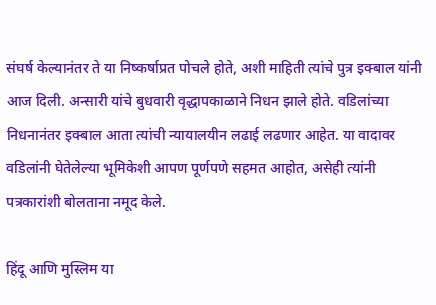संघर्ष केल्यानंतर ते या निष्कर्षाप्रत पोचले होते, अशी माहिती त्यांचे पुत्र इक्‍बाल यांनी आज दिली. अन्सारी यांचे बुधवारी वृद्धापकाळाने निधन झाले होते. वडिलांच्या निधनानंतर इक्‍बाल आता त्यांची न्यायालयीन लढाई लढणार आहेत. या वादावर वडिलांनी घेतेलेल्या भूमिकेशी आपण पूर्णपणे सहमत आहोत, असेही त्यांनी पत्रकारांशी बोलताना नमूद केले.

हिंदू आणि मुस्लिम या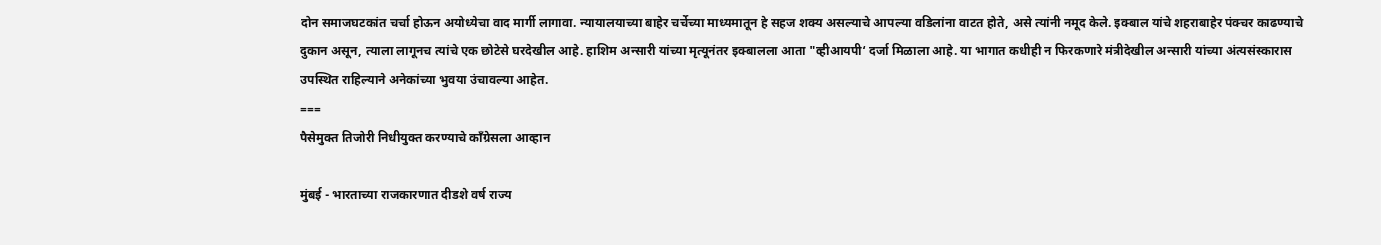दोन समाजघटकांत चर्चा होऊन अयोध्येचा वाद मार्गी लागावा. न्यायालयाच्या बाहेर चर्चेच्या माध्यमातून हे सहज शक्‍य असल्याचे आपल्या वडिलांना वाटत होते, असे त्यांनी नमूद केले. इक्‍बाल यांचे शहराबाहेर पंक्‍चर काढण्याचे दुकान असून, त्याला लागूनच त्यांचे एक छोटेसे घरदेखील आहे. हाशिम अन्सारी यांच्या मृत्यूनंतर इक्‍बालला आता "व्हीआयपी‘ दर्जा मिळाला आहे. या भागात कधीही न फिरकणारे मंत्रीदेखील अन्सारी यांच्या अंत्यसंस्कारास उपस्थित राहिल्याने अनेकांच्या भुवया उंचावल्या आहेत.
===
पैसेमुक्त तिजोरी निधीयुक्त करण्याचे कॉंग्रेसला आव्हान

मुंबई - भारताच्या राजकारणात दीडशे वर्ष राज्य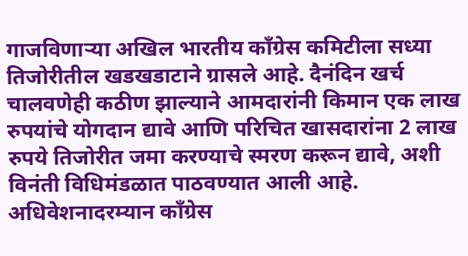गाजविणाऱ्या अखिल भारतीय कॉंग्रेस कमिटीला सध्या तिजोरीतील खडखडाटाने ग्रासले आहे. दैनंदिन खर्च चालवणेही कठीण झाल्याने आमदारांनी किमान एक लाख रुपयांचे योगदान द्यावे आणि परिचित खासदारांना 2 लाख रुपये तिजोरीत जमा करण्याचे स्मरण करून द्यावे, अशी विनंती विधिमंडळात पाठवण्यात आली आहे. अधिवेशनादरम्यान कॉंग्रेस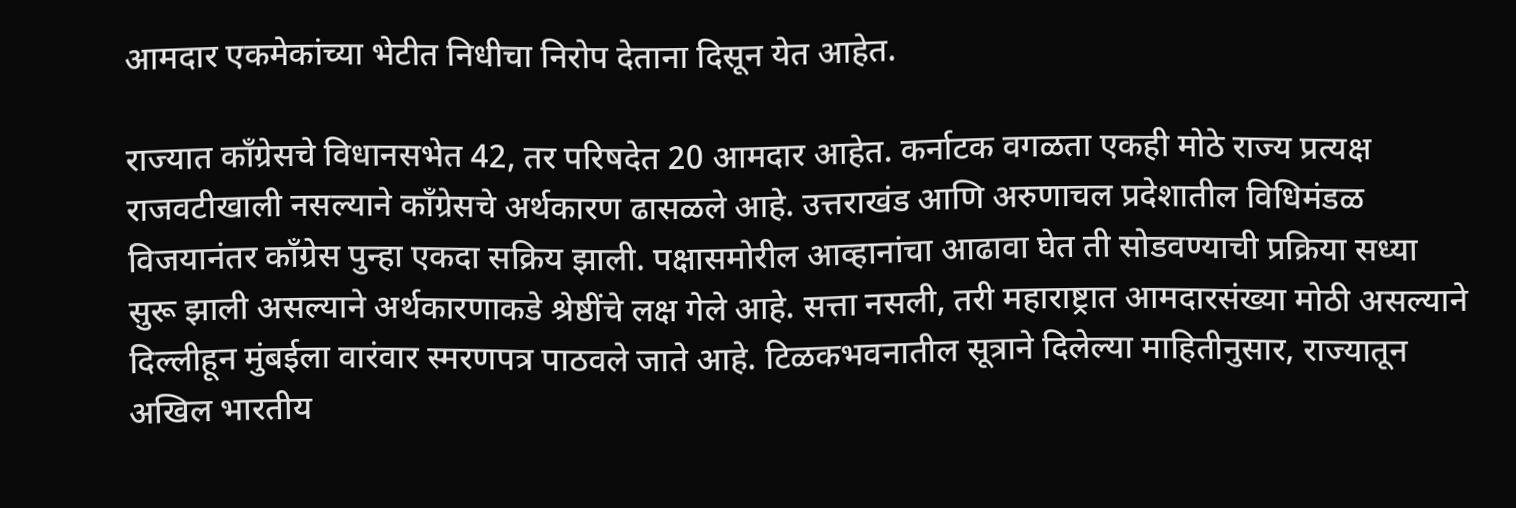आमदार एकमेकांच्या भेटीत निधीचा निरोप देताना दिसून येत आहेत.

राज्यात कॉंग्रेसचे विधानसभेत 42, तर परिषदेत 20 आमदार आहेत. कर्नाटक वगळता एकही मोठे राज्य प्रत्यक्ष राजवटीखाली नसल्याने कॉंग्रेसचे अर्थकारण ढासळले आहे. उत्तराखंड आणि अरुणाचल प्रदेशातील विधिमंडळ विजयानंतर कॉंग्रेस पुन्हा एकदा सक्रिय झाली. पक्षासमोरील आव्हानांचा आढावा घेत ती सोडवण्याची प्रक्रिया सध्या सुरू झाली असल्याने अर्थकारणाकडे श्रेष्ठींचे लक्ष गेले आहे. सत्ता नसली, तरी महाराष्ट्रात आमदारसंख्या मोठी असल्याने दिल्लीहून मुंबईला वारंवार स्मरणपत्र पाठवले जाते आहे. टिळकभवनातील सूत्राने दिलेल्या माहितीनुसार, राज्यातून अखिल भारतीय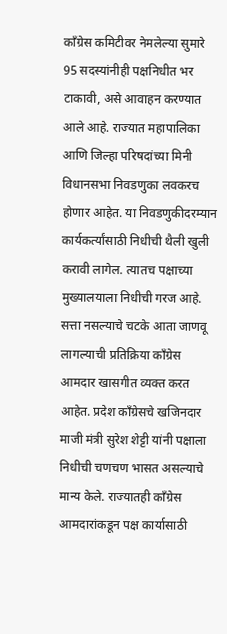कॉंग्रेस कमिटीवर नेमलेल्या सुमारे 95 सदस्यांनीही पक्षनिधीत भर टाकावी, असे आवाहन करण्यात आले आहे. राज्यात महापालिका आणि जिल्हा परिषदांच्या मिनी विधानसभा निवडणुका लवकरच होणार आहेत. या निवडणुकीदरम्यान कार्यकर्त्यांसाठी निधीची थैली खुली करावी लागेल. त्यातच पक्षाच्या मुख्यालयाला निधीची गरज आहे. सत्ता नसल्याचे चटके आता जाणवू लागल्याची प्रतिक्रिया कॉंग्रेस आमदार खासगीत व्यक्त करत आहेत. प्रदेश कॉंग्रेसचे खजिनदार माजी मंत्री सुरेश शेट्टी यांनी पक्षाला निधीची चणचण भासत असल्याचे मान्य केले. राज्यातही कॉंग्रेस आमदारांकडून पक्ष कार्यासाठी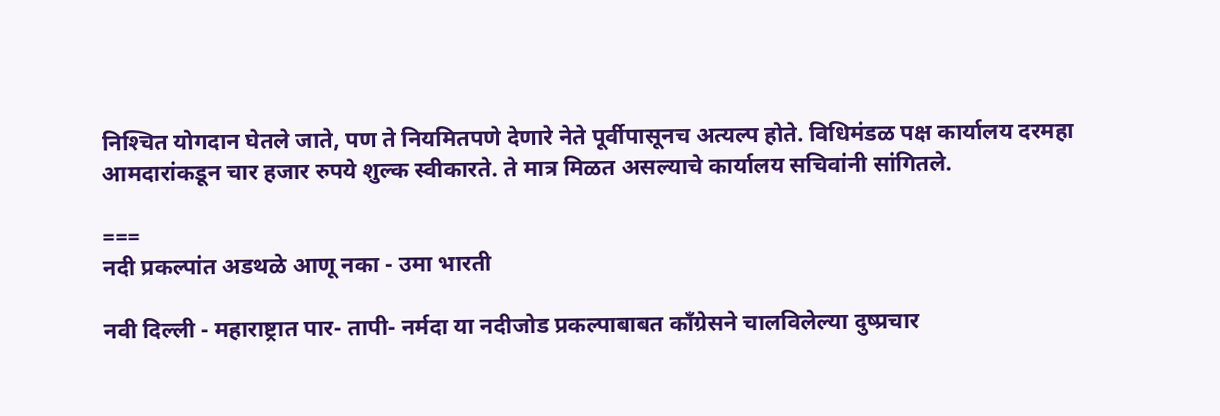निश्‍चित योगदान घेतले जाते, पण ते नियमितपणे देणारे नेते पूर्वीपासूनच अत्यल्प होते. विधिमंडळ पक्ष कार्यालय दरमहा आमदारांकडून चार हजार रुपये शुल्क स्वीकारते. ते मात्र मिळत असल्याचे कार्यालय सचिवांनी सांगितले.

===
नदी प्रकल्पांत अडथळे आणू नका - उमा भारती

नवी दिल्ली - महाराष्ट्रात पार- तापी- नर्मदा या नदीजोड प्रकल्पाबाबत कॉंग्रेसने चालविलेल्या दुष्प्रचार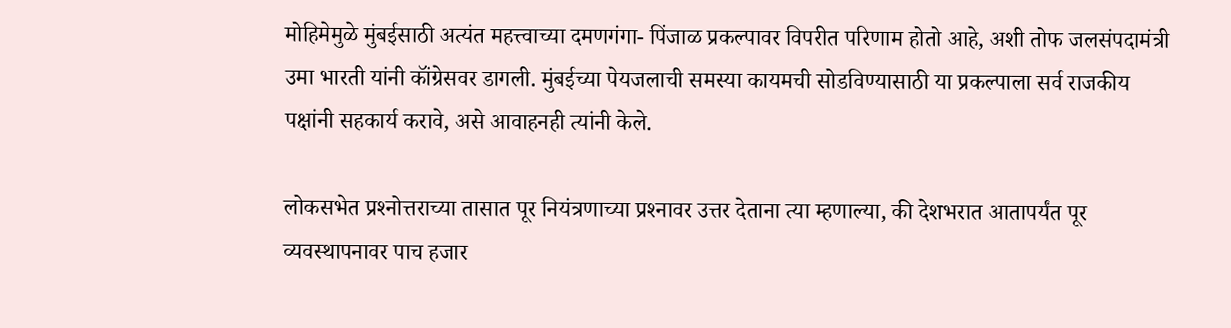मोहिमेमुळे मुंबईसाठी अत्यंत महत्त्वाच्या दमणगंगा- पिंजाळ प्रकल्पावर विपरीत परिणाम होतो आहे, अशी तोफ जलसंपदामंत्री उमा भारती यांनी कॉंग्रेसवर डागली. मुंबईच्या पेयजलाची समस्या कायमची सोडविण्यासाठी या प्रकल्पाला सर्व राजकीय पक्षांनी सहकार्य करावे, असे आवाहनही त्यांनी केले.

लोकसभेत प्रश्‍नोत्तराच्या तासात पूर नियंत्रणाच्या प्रश्‍नावर उत्तर देताना त्या म्हणाल्या, की देशभरात आतापर्यंत पूर व्यवस्थापनावर पाच हजार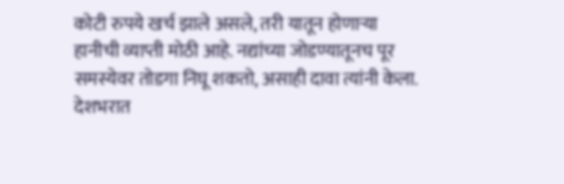कोटी रुपये खर्च झाले असले, तरी यातून होणाऱ्या हानीची व्याप्ती मोठी आहे. नद्यांच्या जोडण्यातूनच पूर समस्येवर तोडगा निघू शकतो, असाही दावा त्यांनी केला. देशभरात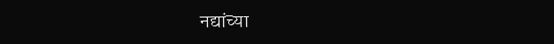नद्यांच्या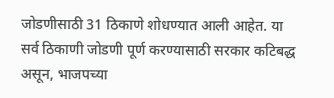जोडणीसाठी 31 ठिकाणे शोधण्यात आली आहेत. या सर्व ठिकाणी जोडणी पूर्ण करण्यासाठी सरकार कटिबद्ध असून, भाजपच्या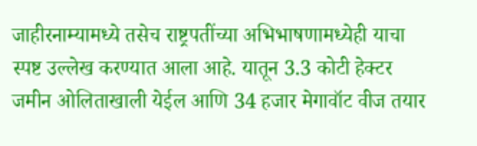जाहीरनाम्यामध्ये तसेच राष्ट्रपतींच्या अभिभाषणामध्येही याचा स्पष्ट उल्लेख करण्यात आला आहे. यातून 3.3 कोटी हेक्‍टर जमीन ओलिताखाली येईल आणि 34 हजार मेगावॉट वीज तयार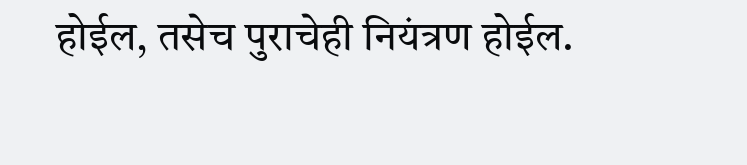होईल, तसेच पुराचेही नियंत्रण होईल.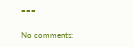===

No comments: